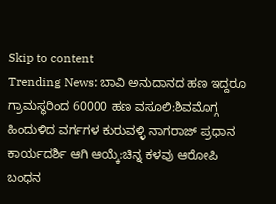Skip to content
Trending News: ಬಾವಿ ಅನುದಾನದ ಹಣ ಇದ್ದರೂ ಗ್ರಾಮಸ್ಥರಿಂದ 60000 ಹಣ ವಸೂಲಿ:ಶಿವಮೊಗ್ಗ ಹಿಂದುಳಿದ ವರ್ಗಗಳ ಕುರುವಳ್ಳಿ ನಾಗರಾಜ್ ಪ್ರಧಾನ ಕಾರ್ಯದರ್ಶಿ ಆಗಿ ಆಯ್ಕೆ:ಚಿನ್ನ ಕಳವು ಆರೋಪಿ ಬಂಧನ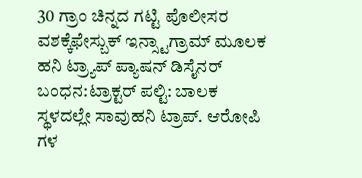30 ಗ್ರಾಂ ಚಿನ್ನದ ಗಟ್ಟಿ ಪೊಲೀಸರ ವಶಕ್ಕೆಫೇಸ್ಬುಕ್ ಇನ್ಸ್ಟಾಗ್ರಾಮ್ ಮೂಲಕ ಹನಿ ಟ್ರ್ಯಾಪ್ ಪ್ಯಾಷನ್ ಡಿಸೈನರ್ ಬಂಧನ:ಟ್ರಾಕ್ಟರ್ ಪಲ್ಟಿ: ಬಾಲಕ ಸ್ಥಳದಲ್ಲೇ ಸಾವುಹನಿ ಟ್ರಾಪ್. ಆರೋಪಿ ಗಳ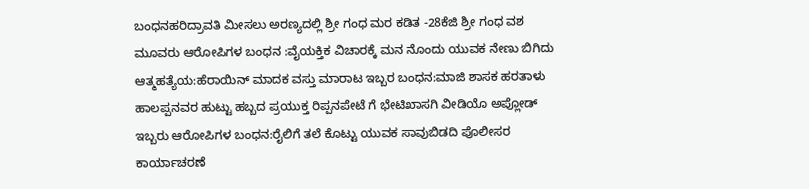ಬಂಧನಹರಿದ್ರಾವತಿ ಮೀಸಲು ಅರಣ್ಯದಲ್ಲಿ ಶ್ರೀ ಗಂಧ ಮರ ಕಡಿತ -28ಕೆಜಿ ಶ್ರೀ ಗಂಧ ವಶ ಮೂವರು ಆರೋಪಿಗಳ ಬಂಧನ :ವೈಯಕ್ತಿಕ ವಿಚಾರಕ್ಕೆ ಮನ ನೊಂದು ಯುವಕ ನೇಣು ಬಿಗಿದು ಆತ್ಮಹತ್ಯೆಯ:ಹೆರಾಯಿನ್ ಮಾದಕ ವಸ್ತು ಮಾರಾಟ ಇಬ್ಬರ ಬಂಧನ:ಮಾಜಿ ಶಾಸಕ ಹರತಾಳು ಹಾಲಪ್ಪನವರ ಹುಟ್ಟು ಹಬ್ಬದ ಪ್ರಯುಕ್ತ ರಿಪ್ಪನಪೇಟೆ ಗೆ ಭೇಟಿಖಾಸಗಿ ವೀಡಿಯೊ ಅಪ್ಲೋಡ್ ಇಬ್ಬರು ಆರೋಪಿಗಳ ಬಂಧನ:ರೈಲಿಗೆ ತಲೆ ಕೊಟ್ಟು ಯುವಕ ಸಾವುಬಿಡದಿ ಪೊಲೀಸರ ಕಾರ್ಯಾಚರಣೆ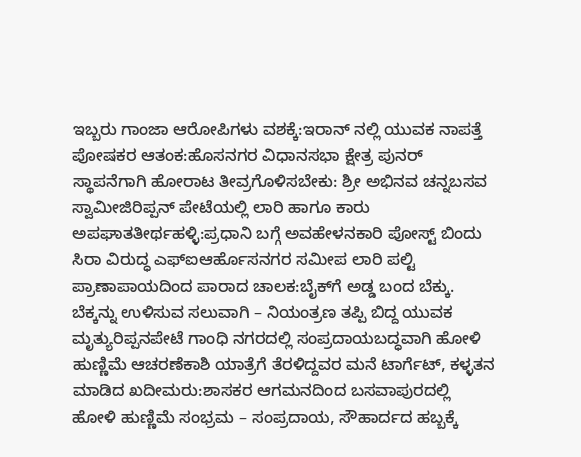ಇಬ್ಬರು ಗಾಂಜಾ ಆರೋಪಿಗಳು ವಶಕ್ಕೆ:ಇರಾನ್ ನಲ್ಲಿ ಯುವಕ ನಾಪತ್ತೆ ಪೋಷಕರ ಆತಂಕ:ಹೊಸನಗರ ವಿಧಾನಸಭಾ ಕ್ಷೇತ್ರ ಪುನರ್ ಸ್ಥಾಪನೆಗಾಗಿ ಹೋರಾಟ ತೀವ್ರಗೊಳಿಸಬೇಕು: ಶ್ರೀ ಅಭಿನವ ಚನ್ನಬಸವ ಸ್ವಾಮೀಜಿರಿಪ್ಪನ್ ಪೇಟೆಯಲ್ಲಿ ಲಾರಿ ಹಾಗೂ ಕಾರು ಅಪಘಾತತೀರ್ಥಹಳ್ಳಿ:ಪ್ರಧಾನಿ ಬಗ್ಗೆ ಅವಹೇಳನಕಾರಿ ಪೋಸ್ಟ್ ಬಿಂದು ಸಿರಾ ವಿರುದ್ಧ ಎಫ್ಐಆರ್ಹೊಸನಗರ ಸಮೀಪ ಲಾರಿ ಪಲ್ಟಿ ಪ್ರಾಣಾಪಾಯದಿಂದ ಪಾರಾದ ಚಾಲಕ:ಬೈಕ್‌ಗೆ ಅಡ್ಡ ಬಂದ ಬೆಕ್ಕು. ಬೆಕ್ಕನ್ನು ಉಳಿಸುವ ಸಲುವಾಗಿ – ನಿಯಂತ್ರಣ ತಪ್ಪಿ ಬಿದ್ದ ಯುವಕ ಮೃತ್ಯುರಿಪ್ಪನಪೇಟೆ ಗಾಂಧಿ ನಗರದಲ್ಲಿ ಸಂಪ್ರದಾಯಬದ್ಧವಾಗಿ ಹೋಳಿ ಹುಣ್ಣಿಮೆ ಆಚರಣೆಕಾಶಿ ಯಾತ್ರೆಗೆ ತೆರಳಿದ್ದವರ ಮನೆ ಟಾರ್ಗೆಟ್, ಕಳ್ಳತನ ಮಾಡಿದ ಖದೀಮರು:ಶಾಸಕರ ಆಗಮನದಿಂದ ಬಸವಾಪುರದಲ್ಲಿ ಹೋಳಿ ಹುಣ್ಣಿಮೆ ಸಂಭ್ರಮ – ಸಂಪ್ರದಾಯ, ಸೌಹಾರ್ದದ ಹಬ್ಬಕ್ಕೆ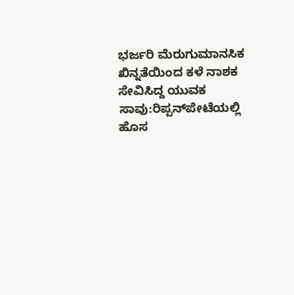ಭರ್ಜರಿ ಮೆರುಗುಮಾನಸಿಕ ಖಿನ್ನತೆಯಿಂದ ಕಳೆ ನಾಶಕ ಸೇವಿಸಿದ್ದ ಯುವಕ ಸಾವು:ರಿಪ್ಪನ್‌ಪೇಟೆಯಲ್ಲಿ ಹೊಸ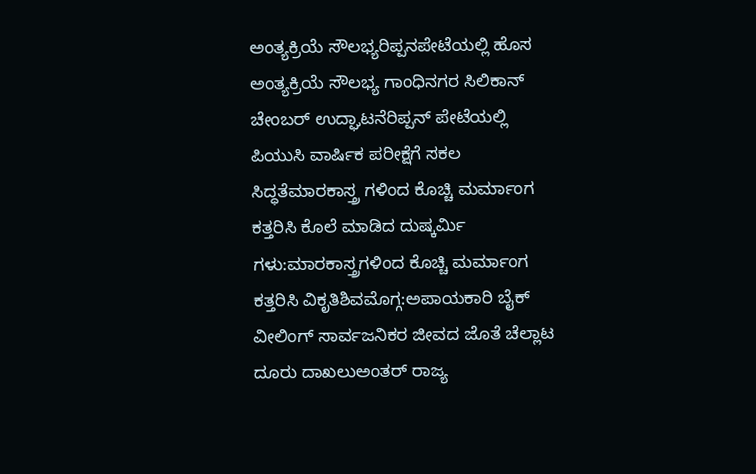ಅಂತ್ಯಕ್ರಿಯೆ ಸೌಲಭ್ಯರಿಪ್ಪನಪೇಟೆಯಲ್ಲಿ ಹೊಸ ಅಂತ್ಯಕ್ರಿಯೆ ಸೌಲಭ್ಯ ಗಾಂಧಿನಗರ ಸಿಲಿಕಾನ್ ಚೇಂಬರ್ ಉದ್ಘಾಟನೆರಿಪ್ಪನ್ ಪೇಟೆಯಲ್ಲಿ ಪಿಯುಸಿ ವಾರ್ಷಿಕ ಪರೀಕ್ಷೆಗೆ ಸಕಲ ಸಿದ್ಧತೆಮಾರಕಾಸ್ತ್ರ ಗಳಿಂದ ಕೊಚ್ಚಿ ಮರ್ಮಾಂಗ ಕತ್ತರಿಸಿ ಕೊಲೆ ಮಾಡಿದ ದುಷ್ಕರ್ಮಿ ಗಳು:ಮಾರಕಾಸ್ತ್ರಗಳಿಂದ ಕೊಚ್ಚಿ ಮರ್ಮಾಂಗ ಕತ್ತರಿಸಿ ವಿಕೃತಿಶಿವಮೊಗ್ಗ:ಅಪಾಯಕಾರಿ ಬೈಕ್ ವೀಲಿಂಗ್ ಸಾರ್ವಜನಿಕರ ಜೀವದ ಜೊತೆ ಚೆಲ್ಲಾಟ ದೂರು ದಾಖಲುಅಂತರ್ ರಾಜ್ಯ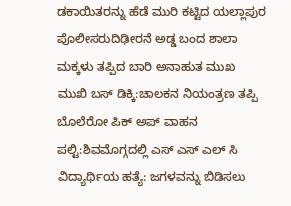ಡಕಾಯಿತರನ್ನು ಹೆಡೆ ಮುರಿ ಕಟ್ಟಿದ ಯಲ್ಲಾಪುರ ಪೊಲೀಸರುದಿಢೀರನೆ ಅಡ್ಡ ಬಂದ ಶಾಲಾ ಮಕ್ಕಳು ತಪ್ಪಿದ ಬಾರಿ ಅನಾಹುತ ಮುಖ ಮುಖಿ ಬಸ್ ಡಿಕ್ಕಿ:ಚಾಲಕನ ನಿಯಂತ್ರಣ ತಪ್ಪಿ ಬೊಲೆರೋ ಪಿಕ್ ಅಪ್ ವಾಹನ ಪಲ್ಟಿ:ಶಿವಮೊಗ್ಗದಲ್ಲಿ ಎಸ್ ಎಸ್ ಎಲ್ ಸಿ ವಿದ್ಯಾರ್ಥಿಯ ಹತ್ಯೆ: ಜಗಳವನ್ನು ಬಿಡಿಸಲು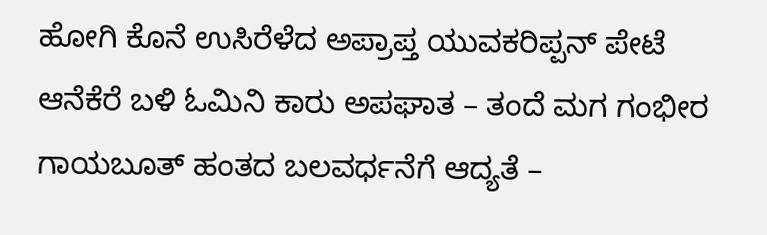ಹೋಗಿ ಕೊನೆ ಉಸಿರೆಳೆದ ಅಪ್ರಾಪ್ತ ಯುವಕರಿಪ್ಪನ್ ಪೇಟೆ ಆನೆಕೆರೆ ಬಳಿ ಓಮಿನಿ ಕಾರು ಅಪಘಾತ – ತಂದೆ ಮಗ ಗಂಭೀರ ಗಾಯಬೂತ್ ಹಂತದ ಬಲವರ್ಧನೆಗೆ ಆದ್ಯತೆ –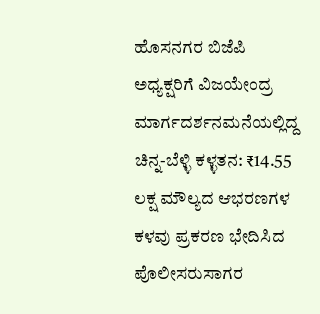ಹೊಸನಗರ ಬಿಜೆಪಿ ಅಧ್ಯಕ್ಷರಿಗೆ ವಿಜಯೇಂದ್ರ ಮಾರ್ಗದರ್ಶನಮನೆಯಲ್ಲಿದ್ದ ಚಿನ್ನ-ಬೆಳ್ಳಿ ಕಳ್ಳತನ: ₹14.55 ಲಕ್ಷ ಮೌಲ್ಯದ ಆಭರಣಗಳ ಕಳವು ಪ್ರಕರಣ ಭೇದಿಸಿದ ಪೊಲೀಸರುಸಾಗರ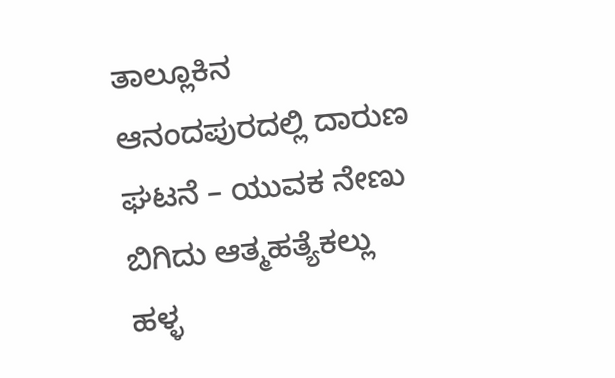ತಾಲ್ಲೂಕಿನ ಆನಂದಪುರದಲ್ಲಿ ದಾರುಣ ಘಟನೆ – ಯುವಕ ನೇಣು ಬಿಗಿದು ಆತ್ಮಹತ್ಯೆಕಲ್ಲು ಹಳ್ಳ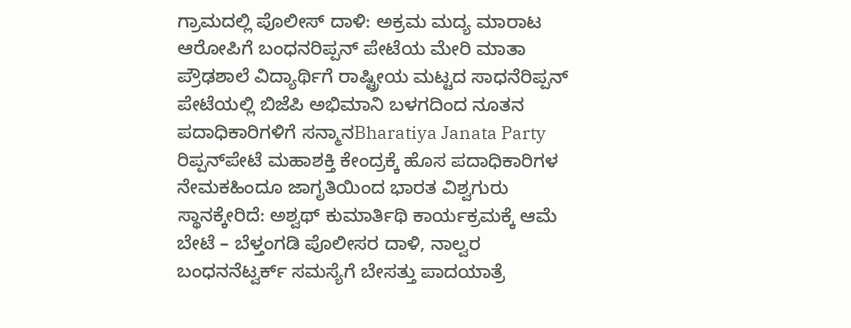ಗ್ರಾಮದಲ್ಲಿ ಪೊಲೀಸ್ ದಾಳಿ: ಅಕ್ರಮ ಮದ್ಯ ಮಾರಾಟ ಆರೋಪಿಗೆ ಬಂಧನರಿಪ್ಪನ್ ಪೇಟೆಯ ಮೇರಿ ಮಾತಾ ಪ್ರೌಢಶಾಲೆ ವಿದ್ಯಾರ್ಥಿಗೆ ರಾಷ್ಟ್ರೀಯ ಮಟ್ಟದ ಸಾಧನೆರಿಪ್ಪನ್ ಪೇಟೆಯಲ್ಲಿ ಬಿಜೆಪಿ ಅಭಿಮಾನಿ ಬಳಗದಿಂದ ನೂತನ ಪದಾಧಿಕಾರಿಗಳಿಗೆ ಸನ್ಮಾನBharatiya Janata Party ರಿಪ್ಪನ್‌ಪೇಟೆ ಮಹಾಶಕ್ತಿ ಕೇಂದ್ರಕ್ಕೆ ಹೊಸ ಪದಾಧಿಕಾರಿಗಳ ನೇಮಕಹಿಂದೂ ಜಾಗೃತಿಯಿಂದ ಭಾರತ ವಿಶ್ವಗುರು ಸ್ಥಾನಕ್ಕೇರಿದೆ: ಅಶ್ವಥ್ ಕುಮಾರ್ತಿಥಿ ಕಾರ್ಯಕ್ರಮಕ್ಕೆ ಆಮೆ ಬೇಟೆ – ಬೆಳ್ತಂಗಡಿ ಪೊಲೀಸರ ದಾಳಿ, ನಾಲ್ವರ ಬಂಧನನೆಟ್ವರ್ಕ್ ಸಮಸ್ಯೆಗೆ ಬೇಸತ್ತು ಪಾದಯಾತ್ರೆ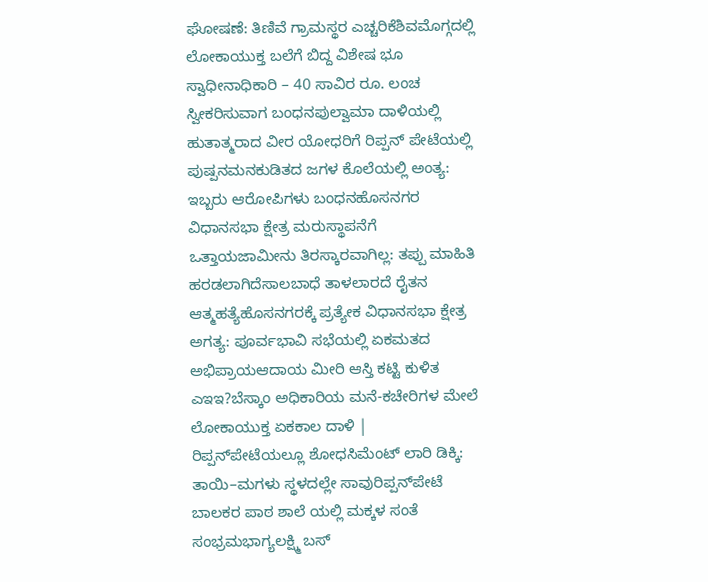ಘೋಷಣೆ: ತಿಣಿವೆ ಗ್ರಾಮಸ್ಥರ ಎಚ್ಚರಿಕೆಶಿವಮೊಗ್ಗದಲ್ಲಿ ಲೋಕಾಯುಕ್ತ ಬಲೆಗೆ ಬಿದ್ದ ವಿಶೇಷ ಭೂ ಸ್ವಾಧೀನಾಧಿಕಾರಿ – 40 ಸಾವಿರ ರೂ. ಲಂಚ ಸ್ವೀಕರಿಸುವಾಗ ಬಂಧನಪುಲ್ವಾಮಾ ದಾಳಿಯಲ್ಲಿ ಹುತಾತ್ಮರಾದ ವೀರ ಯೋಧರಿಗೆ ರಿಪ್ಪನ್ ಪೇಟೆಯಲ್ಲಿ ಪುಷ್ಪನಮನಕುಡಿತದ ಜಗಳ ಕೊಲೆಯಲ್ಲಿ ಅಂತ್ಯ: ಇಬ್ಬರು ಆರೋಪಿಗಳು ಬಂಧನಹೊಸನಗರ ವಿಧಾನಸಭಾ ಕ್ಷೇತ್ರ ಮರುಸ್ಥಾಪನೆಗೆ ಒತ್ತಾಯಜಾಮೀನು ತಿರಸ್ಕಾರವಾಗಿಲ್ಲ: ತಪ್ಪು ಮಾಹಿತಿ ಹರಡಲಾಗಿದೆಸಾಲಬಾಧೆ ತಾಳಲಾರದೆ ರೈತನ ಆತ್ಮಹತ್ಯೆಹೊಸನಗರಕ್ಕೆ ಪ್ರತ್ಯೇಕ ವಿಧಾನಸಭಾ ಕ್ಷೇತ್ರ ಅಗತ್ಯ: ಪೂರ್ವಭಾವಿ ಸಭೆಯಲ್ಲಿ ಏಕಮತದ ಅಭಿಪ್ರಾಯಆದಾಯ ಮೀರಿ ಆಸ್ತಿ ಕಟ್ಟಿ ಕುಳಿತ ಎಇಇ?ಬೆಸ್ಕಾಂ ಅಧಿಕಾರಿಯ ಮನೆ-ಕಚೇರಿಗಳ ಮೇಲೆ ಲೋಕಾಯುಕ್ತ ಏಕಕಾಲ ದಾಳಿ | ರಿಪ್ಪನ್‌ಪೇಟೆಯಲ್ಲೂ ಶೋಧಸಿಮೆಂಟ್ ಲಾರಿ ಡಿಕ್ಕಿ: ತಾಯಿ–ಮಗಳು ಸ್ಥಳದಲ್ಲೇ ಸಾವುರಿಪ್ಪನ್‌ಪೇಟೆ ಬಾಲಕರ ಪಾಠ ಶಾಲೆ ಯಲ್ಲಿ ಮಕ್ಕಳ ಸಂತೆ ಸಂಭ್ರಮಭಾಗ್ಯಲಕ್ಷ್ಮಿ ಬಸ್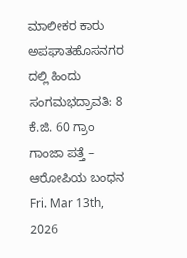ಮಾಲೀಕರ ಕಾರು ಅಪಘಾತಹೊಸನಗರ ದಲ್ಲಿ ಹಿಂದು ಸಂಗಮಭದ್ರಾವತಿ: 8 ಕೆ.ಜಿ. 60 ಗ್ರಾಂ ಗಾಂಜಾ ಪತ್ತೆ – ಆರೋಪಿಯ ಬಂಧನ
Fri. Mar 13th, 2026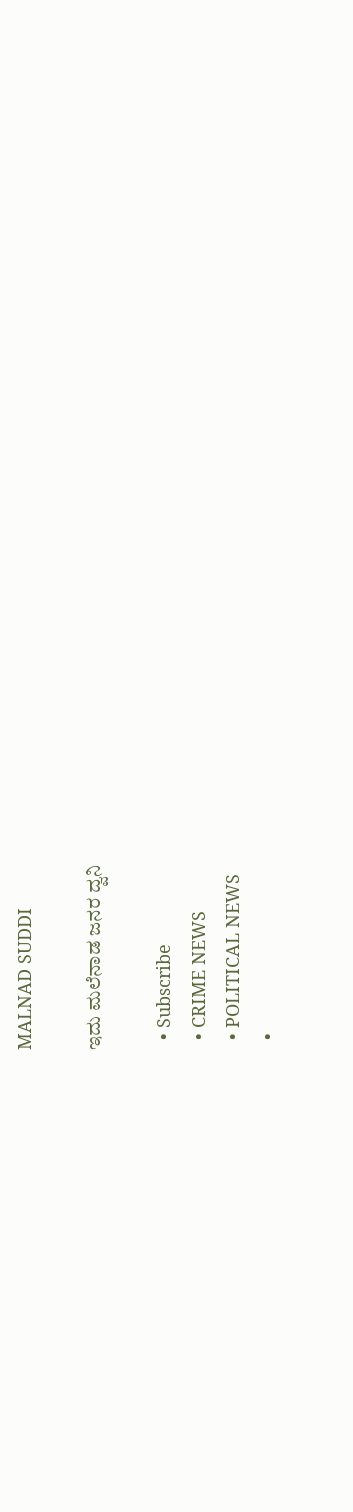MALNAD SUDDI

ಇದು ಮಲೆನಾಡ ಜನರ ದ್ವನಿ

  • Subscribe
  • CRIME NEWS
  • POLITICAL NEWS
  •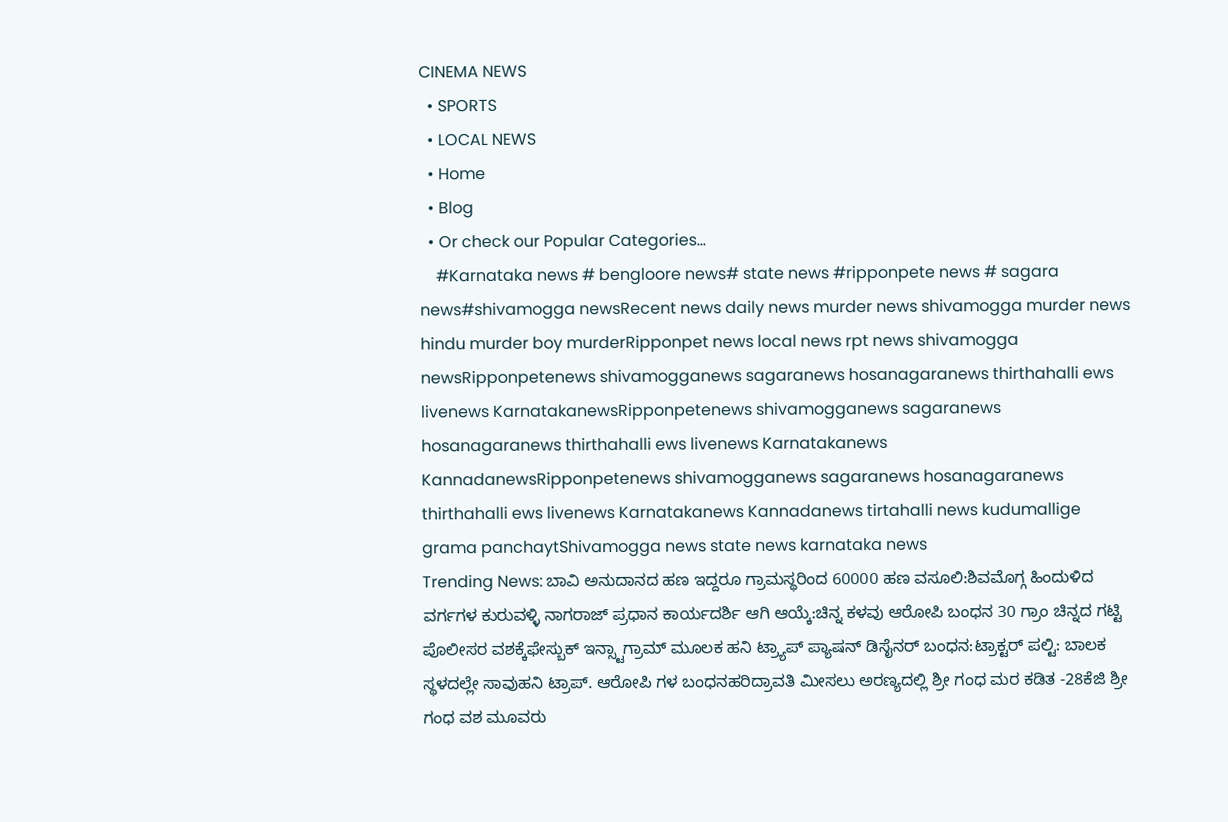CINEMA NEWS
  • SPORTS
  • LOCAL NEWS
  • Home
  • Blog
  • Or check our Popular Categories...
    #Karnataka news # bengloore news# state news #ripponpete news # sagara news#shivamogga newsRecent news daily news murder news shivamogga murder news hindu murder boy murderRipponpet news local news rpt news shivamogga newsRipponpetenews shivamogganews sagaranews hosanagaranews thirthahalli ews livenews KarnatakanewsRipponpetenews shivamogganews sagaranews hosanagaranews thirthahalli ews livenews Karnatakanews KannadanewsRipponpetenews shivamogganews sagaranews hosanagaranews thirthahalli ews livenews Karnatakanews Kannadanews tirtahalli news kudumallige grama panchaytShivamogga news state news karnataka news
Trending News: ಬಾವಿ ಅನುದಾನದ ಹಣ ಇದ್ದರೂ ಗ್ರಾಮಸ್ಥರಿಂದ 60000 ಹಣ ವಸೂಲಿ:ಶಿವಮೊಗ್ಗ ಹಿಂದುಳಿದ ವರ್ಗಗಳ ಕುರುವಳ್ಳಿ ನಾಗರಾಜ್ ಪ್ರಧಾನ ಕಾರ್ಯದರ್ಶಿ ಆಗಿ ಆಯ್ಕೆ:ಚಿನ್ನ ಕಳವು ಆರೋಪಿ ಬಂಧನ 30 ಗ್ರಾಂ ಚಿನ್ನದ ಗಟ್ಟಿ ಪೊಲೀಸರ ವಶಕ್ಕೆಫೇಸ್ಬುಕ್ ಇನ್ಸ್ಟಾಗ್ರಾಮ್ ಮೂಲಕ ಹನಿ ಟ್ರ್ಯಾಪ್ ಪ್ಯಾಷನ್ ಡಿಸೈನರ್ ಬಂಧನ:ಟ್ರಾಕ್ಟರ್ ಪಲ್ಟಿ: ಬಾಲಕ ಸ್ಥಳದಲ್ಲೇ ಸಾವುಹನಿ ಟ್ರಾಪ್. ಆರೋಪಿ ಗಳ ಬಂಧನಹರಿದ್ರಾವತಿ ಮೀಸಲು ಅರಣ್ಯದಲ್ಲಿ ಶ್ರೀ ಗಂಧ ಮರ ಕಡಿತ -28ಕೆಜಿ ಶ್ರೀ ಗಂಧ ವಶ ಮೂವರು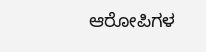ಆರೋಪಿಗಳ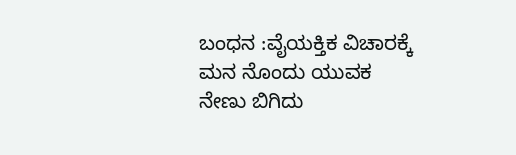ಬಂಧನ :ವೈಯಕ್ತಿಕ ವಿಚಾರಕ್ಕೆ ಮನ ನೊಂದು ಯುವಕ ನೇಣು ಬಿಗಿದು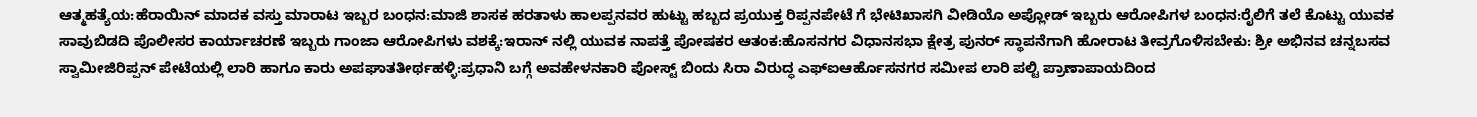ಆತ್ಮಹತ್ಯೆಯ:ಹೆರಾಯಿನ್ ಮಾದಕ ವಸ್ತು ಮಾರಾಟ ಇಬ್ಬರ ಬಂಧನ:ಮಾಜಿ ಶಾಸಕ ಹರತಾಳು ಹಾಲಪ್ಪನವರ ಹುಟ್ಟು ಹಬ್ಬದ ಪ್ರಯುಕ್ತ ರಿಪ್ಪನಪೇಟೆ ಗೆ ಭೇಟಿಖಾಸಗಿ ವೀಡಿಯೊ ಅಪ್ಲೋಡ್ ಇಬ್ಬರು ಆರೋಪಿಗಳ ಬಂಧನ:ರೈಲಿಗೆ ತಲೆ ಕೊಟ್ಟು ಯುವಕ ಸಾವುಬಿಡದಿ ಪೊಲೀಸರ ಕಾರ್ಯಾಚರಣೆ ಇಬ್ಬರು ಗಾಂಜಾ ಆರೋಪಿಗಳು ವಶಕ್ಕೆ:ಇರಾನ್ ನಲ್ಲಿ ಯುವಕ ನಾಪತ್ತೆ ಪೋಷಕರ ಆತಂಕ:ಹೊಸನಗರ ವಿಧಾನಸಭಾ ಕ್ಷೇತ್ರ ಪುನರ್ ಸ್ಥಾಪನೆಗಾಗಿ ಹೋರಾಟ ತೀವ್ರಗೊಳಿಸಬೇಕು: ಶ್ರೀ ಅಭಿನವ ಚನ್ನಬಸವ ಸ್ವಾಮೀಜಿರಿಪ್ಪನ್ ಪೇಟೆಯಲ್ಲಿ ಲಾರಿ ಹಾಗೂ ಕಾರು ಅಪಘಾತತೀರ್ಥಹಳ್ಳಿ:ಪ್ರಧಾನಿ ಬಗ್ಗೆ ಅವಹೇಳನಕಾರಿ ಪೋಸ್ಟ್ ಬಿಂದು ಸಿರಾ ವಿರುದ್ಧ ಎಫ್ಐಆರ್ಹೊಸನಗರ ಸಮೀಪ ಲಾರಿ ಪಲ್ಟಿ ಪ್ರಾಣಾಪಾಯದಿಂದ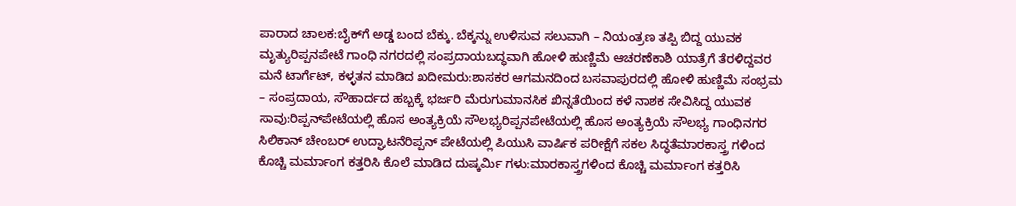ಪಾರಾದ ಚಾಲಕ:ಬೈಕ್‌ಗೆ ಅಡ್ಡ ಬಂದ ಬೆಕ್ಕು. ಬೆಕ್ಕನ್ನು ಉಳಿಸುವ ಸಲುವಾಗಿ – ನಿಯಂತ್ರಣ ತಪ್ಪಿ ಬಿದ್ದ ಯುವಕ ಮೃತ್ಯುರಿಪ್ಪನಪೇಟೆ ಗಾಂಧಿ ನಗರದಲ್ಲಿ ಸಂಪ್ರದಾಯಬದ್ಧವಾಗಿ ಹೋಳಿ ಹುಣ್ಣಿಮೆ ಆಚರಣೆಕಾಶಿ ಯಾತ್ರೆಗೆ ತೆರಳಿದ್ದವರ ಮನೆ ಟಾರ್ಗೆಟ್, ಕಳ್ಳತನ ಮಾಡಿದ ಖದೀಮರು:ಶಾಸಕರ ಆಗಮನದಿಂದ ಬಸವಾಪುರದಲ್ಲಿ ಹೋಳಿ ಹುಣ್ಣಿಮೆ ಸಂಭ್ರಮ – ಸಂಪ್ರದಾಯ, ಸೌಹಾರ್ದದ ಹಬ್ಬಕ್ಕೆ ಭರ್ಜರಿ ಮೆರುಗುಮಾನಸಿಕ ಖಿನ್ನತೆಯಿಂದ ಕಳೆ ನಾಶಕ ಸೇವಿಸಿದ್ದ ಯುವಕ ಸಾವು:ರಿಪ್ಪನ್‌ಪೇಟೆಯಲ್ಲಿ ಹೊಸ ಅಂತ್ಯಕ್ರಿಯೆ ಸೌಲಭ್ಯರಿಪ್ಪನಪೇಟೆಯಲ್ಲಿ ಹೊಸ ಅಂತ್ಯಕ್ರಿಯೆ ಸೌಲಭ್ಯ ಗಾಂಧಿನಗರ ಸಿಲಿಕಾನ್ ಚೇಂಬರ್ ಉದ್ಘಾಟನೆರಿಪ್ಪನ್ ಪೇಟೆಯಲ್ಲಿ ಪಿಯುಸಿ ವಾರ್ಷಿಕ ಪರೀಕ್ಷೆಗೆ ಸಕಲ ಸಿದ್ಧತೆಮಾರಕಾಸ್ತ್ರ ಗಳಿಂದ ಕೊಚ್ಚಿ ಮರ್ಮಾಂಗ ಕತ್ತರಿಸಿ ಕೊಲೆ ಮಾಡಿದ ದುಷ್ಕರ್ಮಿ ಗಳು:ಮಾರಕಾಸ್ತ್ರಗಳಿಂದ ಕೊಚ್ಚಿ ಮರ್ಮಾಂಗ ಕತ್ತರಿಸಿ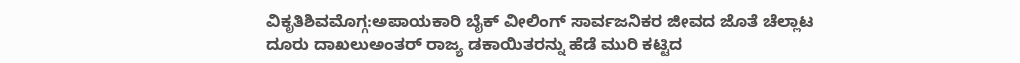ವಿಕೃತಿಶಿವಮೊಗ್ಗ:ಅಪಾಯಕಾರಿ ಬೈಕ್ ವೀಲಿಂಗ್ ಸಾರ್ವಜನಿಕರ ಜೀವದ ಜೊತೆ ಚೆಲ್ಲಾಟ ದೂರು ದಾಖಲುಅಂತರ್ ರಾಜ್ಯ ಡಕಾಯಿತರನ್ನು ಹೆಡೆ ಮುರಿ ಕಟ್ಟಿದ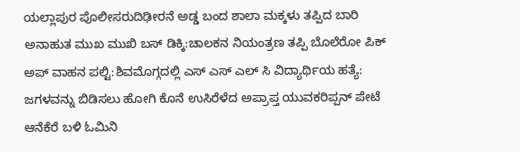ಯಲ್ಲಾಪುರ ಪೊಲೀಸರುದಿಢೀರನೆ ಅಡ್ಡ ಬಂದ ಶಾಲಾ ಮಕ್ಕಳು ತಪ್ಪಿದ ಬಾರಿ ಅನಾಹುತ ಮುಖ ಮುಖಿ ಬಸ್ ಡಿಕ್ಕಿ:ಚಾಲಕನ ನಿಯಂತ್ರಣ ತಪ್ಪಿ ಬೊಲೆರೋ ಪಿಕ್ ಅಪ್ ವಾಹನ ಪಲ್ಟಿ:ಶಿವಮೊಗ್ಗದಲ್ಲಿ ಎಸ್ ಎಸ್ ಎಲ್ ಸಿ ವಿದ್ಯಾರ್ಥಿಯ ಹತ್ಯೆ: ಜಗಳವನ್ನು ಬಿಡಿಸಲು ಹೋಗಿ ಕೊನೆ ಉಸಿರೆಳೆದ ಅಪ್ರಾಪ್ತ ಯುವಕರಿಪ್ಪನ್ ಪೇಟೆ ಆನೆಕೆರೆ ಬಳಿ ಓಮಿನಿ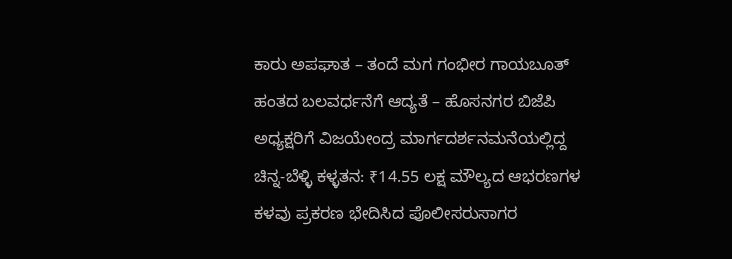ಕಾರು ಅಪಘಾತ – ತಂದೆ ಮಗ ಗಂಭೀರ ಗಾಯಬೂತ್ ಹಂತದ ಬಲವರ್ಧನೆಗೆ ಆದ್ಯತೆ – ಹೊಸನಗರ ಬಿಜೆಪಿ ಅಧ್ಯಕ್ಷರಿಗೆ ವಿಜಯೇಂದ್ರ ಮಾರ್ಗದರ್ಶನಮನೆಯಲ್ಲಿದ್ದ ಚಿನ್ನ-ಬೆಳ್ಳಿ ಕಳ್ಳತನ: ₹14.55 ಲಕ್ಷ ಮೌಲ್ಯದ ಆಭರಣಗಳ ಕಳವು ಪ್ರಕರಣ ಭೇದಿಸಿದ ಪೊಲೀಸರುಸಾಗರ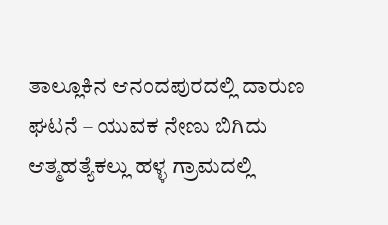ತಾಲ್ಲೂಕಿನ ಆನಂದಪುರದಲ್ಲಿ ದಾರುಣ ಘಟನೆ – ಯುವಕ ನೇಣು ಬಿಗಿದು ಆತ್ಮಹತ್ಯೆಕಲ್ಲು ಹಳ್ಳ ಗ್ರಾಮದಲ್ಲಿ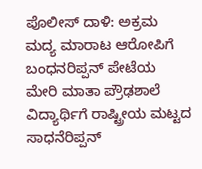ಪೊಲೀಸ್ ದಾಳಿ: ಅಕ್ರಮ ಮದ್ಯ ಮಾರಾಟ ಆರೋಪಿಗೆ ಬಂಧನರಿಪ್ಪನ್ ಪೇಟೆಯ ಮೇರಿ ಮಾತಾ ಪ್ರೌಢಶಾಲೆ ವಿದ್ಯಾರ್ಥಿಗೆ ರಾಷ್ಟ್ರೀಯ ಮಟ್ಟದ ಸಾಧನೆರಿಪ್ಪನ್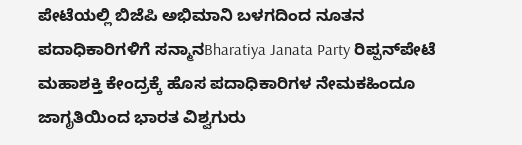ಪೇಟೆಯಲ್ಲಿ ಬಿಜೆಪಿ ಅಭಿಮಾನಿ ಬಳಗದಿಂದ ನೂತನ ಪದಾಧಿಕಾರಿಗಳಿಗೆ ಸನ್ಮಾನBharatiya Janata Party ರಿಪ್ಪನ್‌ಪೇಟೆ ಮಹಾಶಕ್ತಿ ಕೇಂದ್ರಕ್ಕೆ ಹೊಸ ಪದಾಧಿಕಾರಿಗಳ ನೇಮಕಹಿಂದೂ ಜಾಗೃತಿಯಿಂದ ಭಾರತ ವಿಶ್ವಗುರು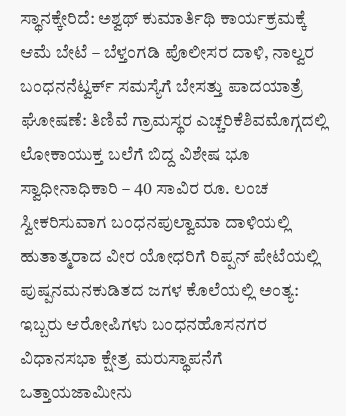ಸ್ಥಾನಕ್ಕೇರಿದೆ: ಅಶ್ವಥ್ ಕುಮಾರ್ತಿಥಿ ಕಾರ್ಯಕ್ರಮಕ್ಕೆ ಆಮೆ ಬೇಟೆ – ಬೆಳ್ತಂಗಡಿ ಪೊಲೀಸರ ದಾಳಿ, ನಾಲ್ವರ ಬಂಧನನೆಟ್ವರ್ಕ್ ಸಮಸ್ಯೆಗೆ ಬೇಸತ್ತು ಪಾದಯಾತ್ರೆ ಘೋಷಣೆ: ತಿಣಿವೆ ಗ್ರಾಮಸ್ಥರ ಎಚ್ಚರಿಕೆಶಿವಮೊಗ್ಗದಲ್ಲಿ ಲೋಕಾಯುಕ್ತ ಬಲೆಗೆ ಬಿದ್ದ ವಿಶೇಷ ಭೂ ಸ್ವಾಧೀನಾಧಿಕಾರಿ – 40 ಸಾವಿರ ರೂ. ಲಂಚ ಸ್ವೀಕರಿಸುವಾಗ ಬಂಧನಪುಲ್ವಾಮಾ ದಾಳಿಯಲ್ಲಿ ಹುತಾತ್ಮರಾದ ವೀರ ಯೋಧರಿಗೆ ರಿಪ್ಪನ್ ಪೇಟೆಯಲ್ಲಿ ಪುಷ್ಪನಮನಕುಡಿತದ ಜಗಳ ಕೊಲೆಯಲ್ಲಿ ಅಂತ್ಯ: ಇಬ್ಬರು ಆರೋಪಿಗಳು ಬಂಧನಹೊಸನಗರ ವಿಧಾನಸಭಾ ಕ್ಷೇತ್ರ ಮರುಸ್ಥಾಪನೆಗೆ ಒತ್ತಾಯಜಾಮೀನು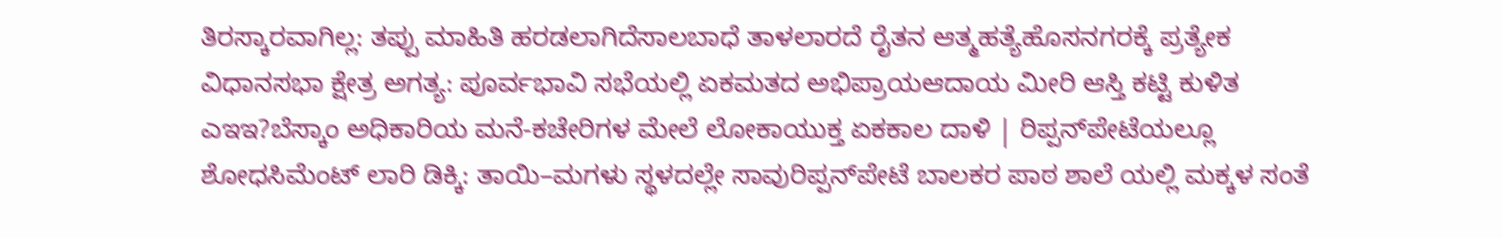ತಿರಸ್ಕಾರವಾಗಿಲ್ಲ: ತಪ್ಪು ಮಾಹಿತಿ ಹರಡಲಾಗಿದೆಸಾಲಬಾಧೆ ತಾಳಲಾರದೆ ರೈತನ ಆತ್ಮಹತ್ಯೆಹೊಸನಗರಕ್ಕೆ ಪ್ರತ್ಯೇಕ ವಿಧಾನಸಭಾ ಕ್ಷೇತ್ರ ಅಗತ್ಯ: ಪೂರ್ವಭಾವಿ ಸಭೆಯಲ್ಲಿ ಏಕಮತದ ಅಭಿಪ್ರಾಯಆದಾಯ ಮೀರಿ ಆಸ್ತಿ ಕಟ್ಟಿ ಕುಳಿತ ಎಇಇ?ಬೆಸ್ಕಾಂ ಅಧಿಕಾರಿಯ ಮನೆ-ಕಚೇರಿಗಳ ಮೇಲೆ ಲೋಕಾಯುಕ್ತ ಏಕಕಾಲ ದಾಳಿ | ರಿಪ್ಪನ್‌ಪೇಟೆಯಲ್ಲೂ ಶೋಧಸಿಮೆಂಟ್ ಲಾರಿ ಡಿಕ್ಕಿ: ತಾಯಿ–ಮಗಳು ಸ್ಥಳದಲ್ಲೇ ಸಾವುರಿಪ್ಪನ್‌ಪೇಟೆ ಬಾಲಕರ ಪಾಠ ಶಾಲೆ ಯಲ್ಲಿ ಮಕ್ಕಳ ಸಂತೆ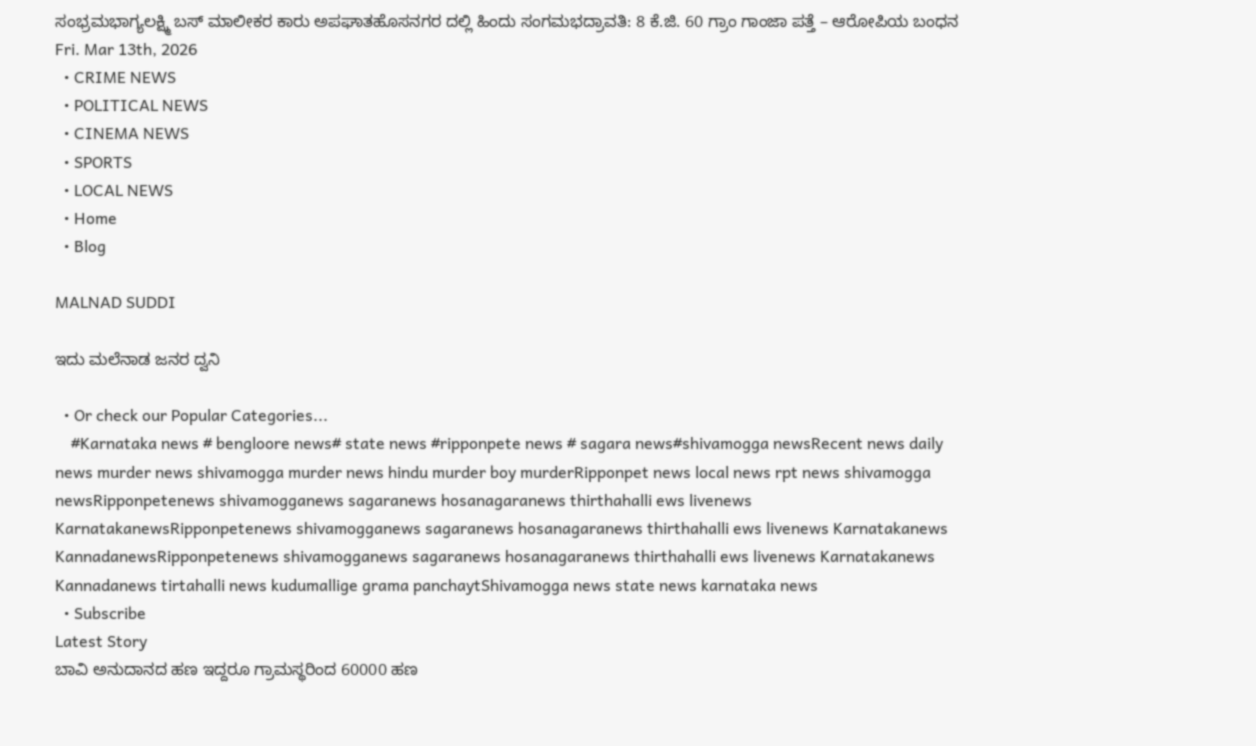ಸಂಭ್ರಮಭಾಗ್ಯಲಕ್ಷ್ಮಿ ಬಸ್ ಮಾಲೀಕರ ಕಾರು ಅಪಘಾತಹೊಸನಗರ ದಲ್ಲಿ ಹಿಂದು ಸಂಗಮಭದ್ರಾವತಿ: 8 ಕೆ.ಜಿ. 60 ಗ್ರಾಂ ಗಾಂಜಾ ಪತ್ತೆ – ಆರೋಪಿಯ ಬಂಧನ
Fri. Mar 13th, 2026
  • CRIME NEWS
  • POLITICAL NEWS
  • CINEMA NEWS
  • SPORTS
  • LOCAL NEWS
  • Home
  • Blog

MALNAD SUDDI

ಇದು ಮಲೆನಾಡ ಜನರ ದ್ವನಿ

  • Or check our Popular Categories...
    #Karnataka news # bengloore news# state news #ripponpete news # sagara news#shivamogga newsRecent news daily news murder news shivamogga murder news hindu murder boy murderRipponpet news local news rpt news shivamogga newsRipponpetenews shivamogganews sagaranews hosanagaranews thirthahalli ews livenews KarnatakanewsRipponpetenews shivamogganews sagaranews hosanagaranews thirthahalli ews livenews Karnatakanews KannadanewsRipponpetenews shivamogganews sagaranews hosanagaranews thirthahalli ews livenews Karnatakanews Kannadanews tirtahalli news kudumallige grama panchaytShivamogga news state news karnataka news
  • Subscribe
Latest Story
ಬಾವಿ ಅನುದಾನದ ಹಣ ಇದ್ದರೂ ಗ್ರಾಮಸ್ಥರಿಂದ 60000 ಹಣ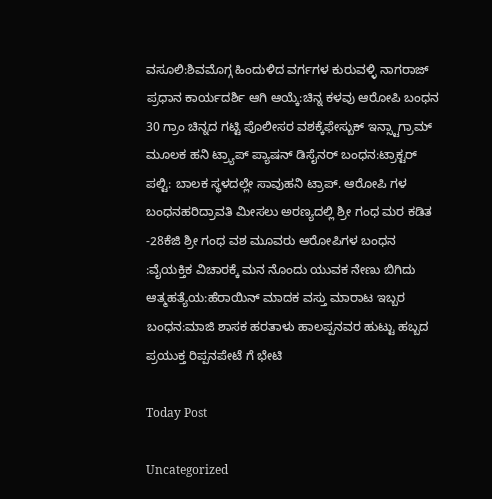ವಸೂಲಿ:ಶಿವಮೊಗ್ಗ ಹಿಂದುಳಿದ ವರ್ಗಗಳ ಕುರುವಳ್ಳಿ ನಾಗರಾಜ್ ಪ್ರಧಾನ ಕಾರ್ಯದರ್ಶಿ ಆಗಿ ಆಯ್ಕೆ:ಚಿನ್ನ ಕಳವು ಆರೋಪಿ ಬಂಧನ 30 ಗ್ರಾಂ ಚಿನ್ನದ ಗಟ್ಟಿ ಪೊಲೀಸರ ವಶಕ್ಕೆಫೇಸ್ಬುಕ್ ಇನ್ಸ್ಟಾಗ್ರಾಮ್ ಮೂಲಕ ಹನಿ ಟ್ರ್ಯಾಪ್ ಪ್ಯಾಷನ್ ಡಿಸೈನರ್ ಬಂಧನ:ಟ್ರಾಕ್ಟರ್ ಪಲ್ಟಿ: ಬಾಲಕ ಸ್ಥಳದಲ್ಲೇ ಸಾವುಹನಿ ಟ್ರಾಪ್. ಆರೋಪಿ ಗಳ ಬಂಧನಹರಿದ್ರಾವತಿ ಮೀಸಲು ಅರಣ್ಯದಲ್ಲಿ ಶ್ರೀ ಗಂಧ ಮರ ಕಡಿತ -28ಕೆಜಿ ಶ್ರೀ ಗಂಧ ವಶ ಮೂವರು ಆರೋಪಿಗಳ ಬಂಧನ :ವೈಯಕ್ತಿಕ ವಿಚಾರಕ್ಕೆ ಮನ ನೊಂದು ಯುವಕ ನೇಣು ಬಿಗಿದು ಆತ್ಮಹತ್ಯೆಯ:ಹೆರಾಯಿನ್ ಮಾದಕ ವಸ್ತು ಮಾರಾಟ ಇಬ್ಬರ ಬಂಧನ:ಮಾಜಿ ಶಾಸಕ ಹರತಾಳು ಹಾಲಪ್ಪನವರ ಹುಟ್ಟು ಹಬ್ಬದ ಪ್ರಯುಕ್ತ ರಿಪ್ಪನಪೇಟೆ ಗೆ ಭೇಟಿ

Today Post

Uncategorized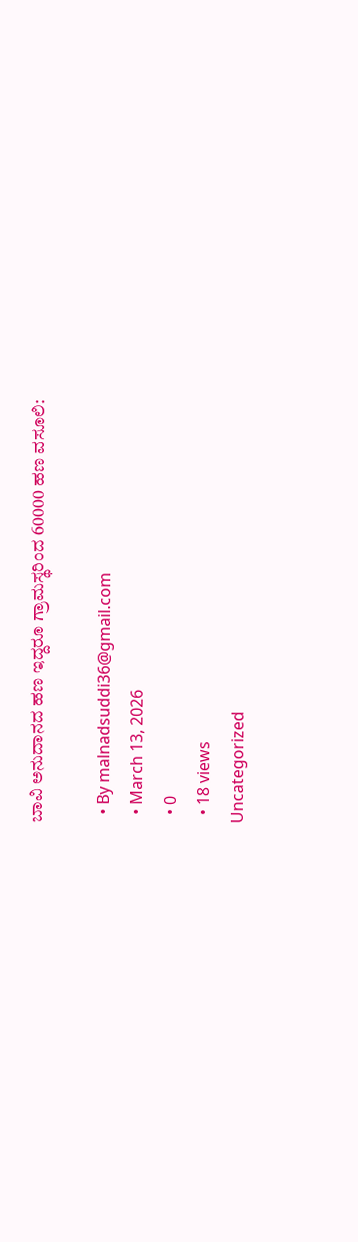ಬಾವಿ ಅನುದಾನದ ಹಣ ಇದ್ದರೂ ಗ್ರಾಮಸ್ಥರಿಂದ 60000 ಹಣ ವಸೂಲಿ:

  • By malnadsuddi36@gmail.com
  • March 13, 2026
  • 0
  • 18 views
Uncategorized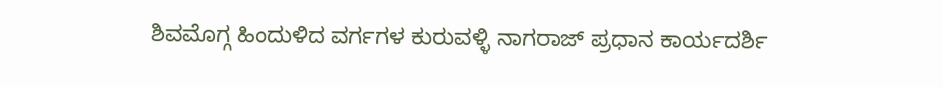ಶಿವಮೊಗ್ಗ ಹಿಂದುಳಿದ ವರ್ಗಗಳ ಕುರುವಳ್ಳಿ ನಾಗರಾಜ್ ಪ್ರಧಾನ ಕಾರ್ಯದರ್ಶಿ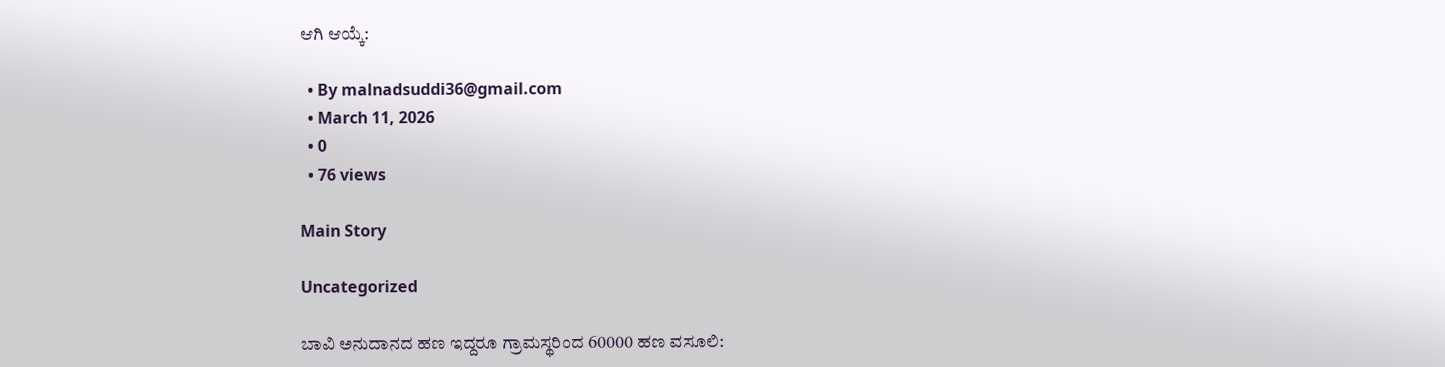ಆಗಿ ಆಯ್ಕೆ:

  • By malnadsuddi36@gmail.com
  • March 11, 2026
  • 0
  • 76 views

Main Story

Uncategorized

ಬಾವಿ ಅನುದಾನದ ಹಣ ಇದ್ದರೂ ಗ್ರಾಮಸ್ಥರಿಂದ 60000 ಹಣ ವಸೂಲಿ: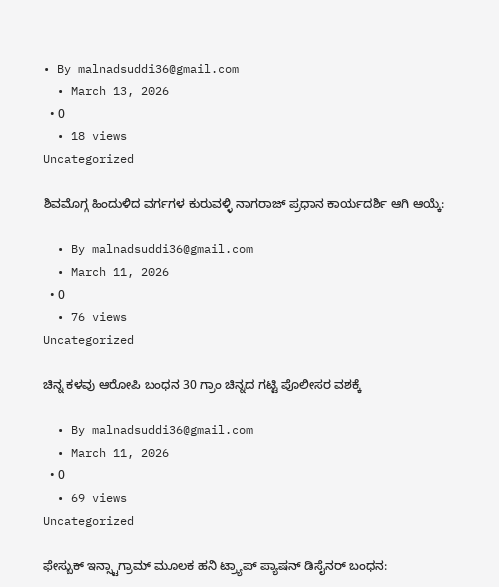• By malnadsuddi36@gmail.com
  • March 13, 2026
  • 0
  • 18 views
Uncategorized

ಶಿವಮೊಗ್ಗ ಹಿಂದುಳಿದ ವರ್ಗಗಳ ಕುರುವಳ್ಳಿ ನಾಗರಾಜ್ ಪ್ರಧಾನ ಕಾರ್ಯದರ್ಶಿ ಆಗಿ ಆಯ್ಕೆ:

  • By malnadsuddi36@gmail.com
  • March 11, 2026
  • 0
  • 76 views
Uncategorized

ಚಿನ್ನ ಕಳವು ಆರೋಪಿ ಬಂಧನ 30 ಗ್ರಾಂ ಚಿನ್ನದ ಗಟ್ಟಿ ಪೊಲೀಸರ ವಶಕ್ಕೆ

  • By malnadsuddi36@gmail.com
  • March 11, 2026
  • 0
  • 69 views
Uncategorized

ಫೇಸ್ಬುಕ್ ಇನ್ಸ್ಟಾಗ್ರಾಮ್ ಮೂಲಕ ಹನಿ ಟ್ರ್ಯಾಪ್ ಪ್ಯಾಷನ್ ಡಿಸೈನರ್ ಬಂಧನ: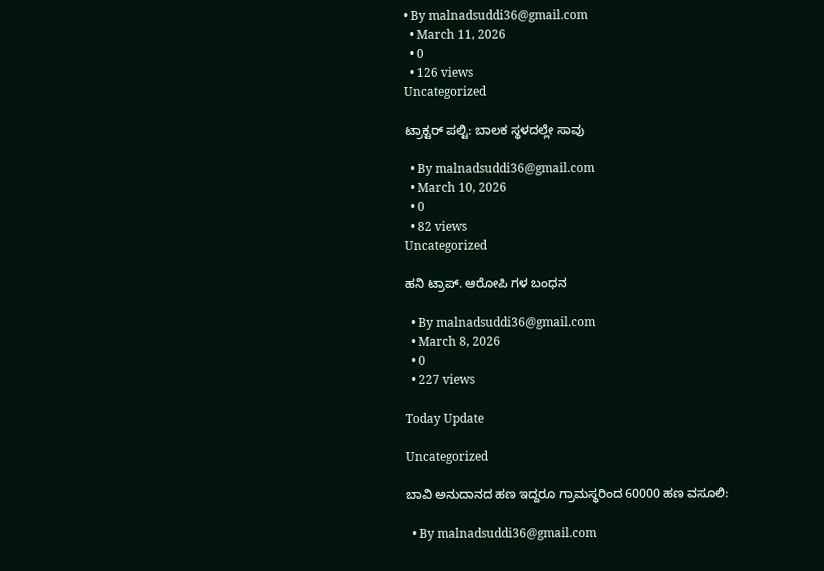• By malnadsuddi36@gmail.com
  • March 11, 2026
  • 0
  • 126 views
Uncategorized

ಟ್ರಾಕ್ಟರ್ ಪಲ್ಟಿ: ಬಾಲಕ ಸ್ಥಳದಲ್ಲೇ ಸಾವು

  • By malnadsuddi36@gmail.com
  • March 10, 2026
  • 0
  • 82 views
Uncategorized

ಹನಿ ಟ್ರಾಪ್. ಆರೋಪಿ ಗಳ ಬಂಧನ

  • By malnadsuddi36@gmail.com
  • March 8, 2026
  • 0
  • 227 views

Today Update

Uncategorized

ಬಾವಿ ಅನುದಾನದ ಹಣ ಇದ್ದರೂ ಗ್ರಾಮಸ್ಥರಿಂದ 60000 ಹಣ ವಸೂಲಿ:

  • By malnadsuddi36@gmail.com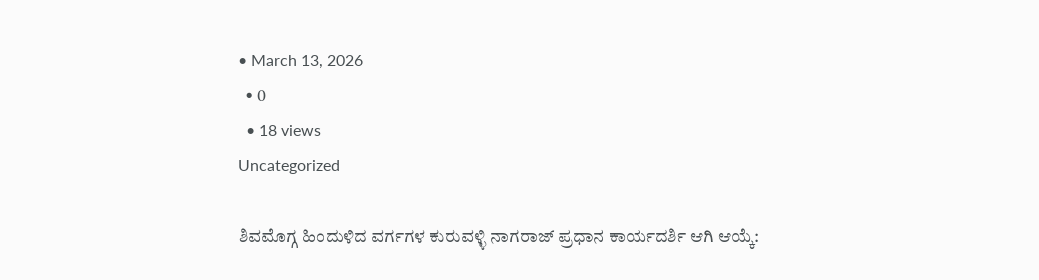• March 13, 2026
  • 0
  • 18 views
Uncategorized

ಶಿವಮೊಗ್ಗ ಹಿಂದುಳಿದ ವರ್ಗಗಳ ಕುರುವಳ್ಳಿ ನಾಗರಾಜ್ ಪ್ರಧಾನ ಕಾರ್ಯದರ್ಶಿ ಆಗಿ ಆಯ್ಕೆ: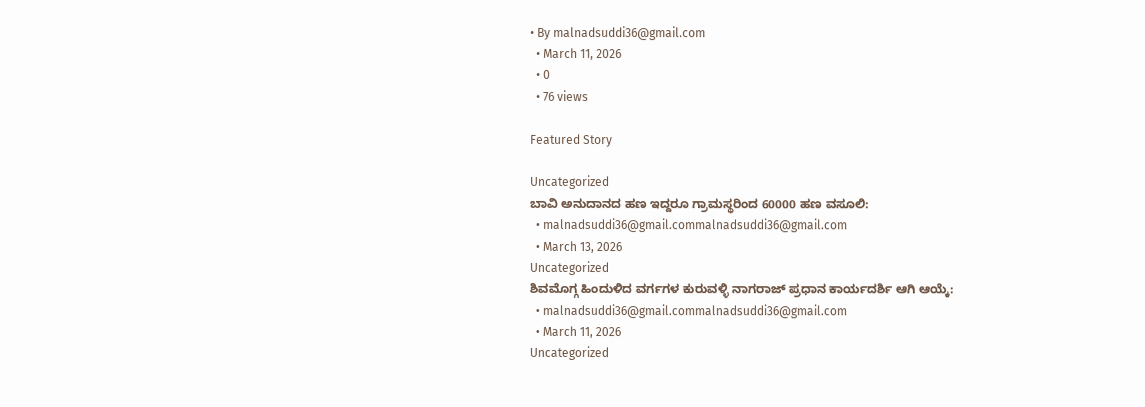• By malnadsuddi36@gmail.com
  • March 11, 2026
  • 0
  • 76 views

Featured Story

Uncategorized
ಬಾವಿ ಅನುದಾನದ ಹಣ ಇದ್ದರೂ ಗ್ರಾಮಸ್ಥರಿಂದ 60000 ಹಣ ವಸೂಲಿ:
  • malnadsuddi36@gmail.commalnadsuddi36@gmail.com
  • March 13, 2026
Uncategorized
ಶಿವಮೊಗ್ಗ ಹಿಂದುಳಿದ ವರ್ಗಗಳ ಕುರುವಳ್ಳಿ ನಾಗರಾಜ್ ಪ್ರಧಾನ ಕಾರ್ಯದರ್ಶಿ ಆಗಿ ಆಯ್ಕೆ:
  • malnadsuddi36@gmail.commalnadsuddi36@gmail.com
  • March 11, 2026
Uncategorized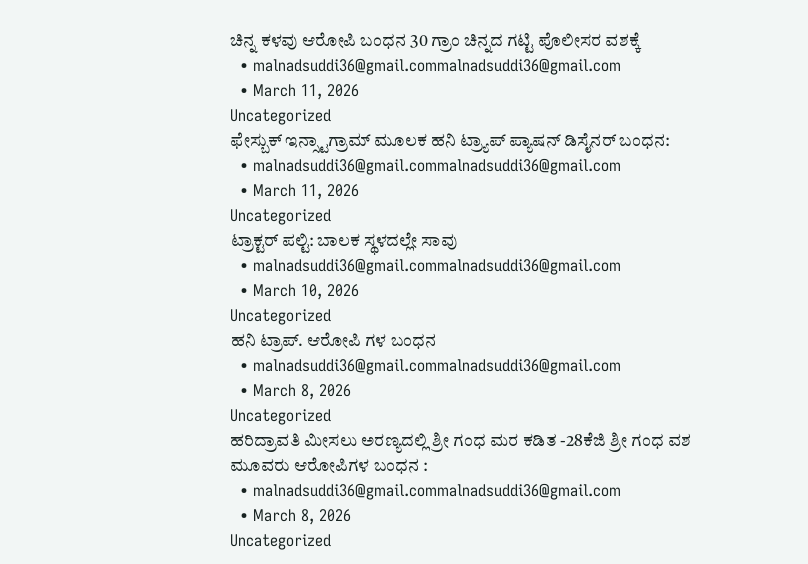ಚಿನ್ನ ಕಳವು ಆರೋಪಿ ಬಂಧನ 30 ಗ್ರಾಂ ಚಿನ್ನದ ಗಟ್ಟಿ ಪೊಲೀಸರ ವಶಕ್ಕೆ
  • malnadsuddi36@gmail.commalnadsuddi36@gmail.com
  • March 11, 2026
Uncategorized
ಫೇಸ್ಬುಕ್ ಇನ್ಸ್ಟಾಗ್ರಾಮ್ ಮೂಲಕ ಹನಿ ಟ್ರ್ಯಾಪ್ ಪ್ಯಾಷನ್ ಡಿಸೈನರ್ ಬಂಧನ:
  • malnadsuddi36@gmail.commalnadsuddi36@gmail.com
  • March 11, 2026
Uncategorized
ಟ್ರಾಕ್ಟರ್ ಪಲ್ಟಿ: ಬಾಲಕ ಸ್ಥಳದಲ್ಲೇ ಸಾವು
  • malnadsuddi36@gmail.commalnadsuddi36@gmail.com
  • March 10, 2026
Uncategorized
ಹನಿ ಟ್ರಾಪ್. ಆರೋಪಿ ಗಳ ಬಂಧನ
  • malnadsuddi36@gmail.commalnadsuddi36@gmail.com
  • March 8, 2026
Uncategorized
ಹರಿದ್ರಾವತಿ ಮೀಸಲು ಅರಣ್ಯದಲ್ಲಿ ಶ್ರೀ ಗಂಧ ಮರ ಕಡಿತ -28ಕೆಜಿ ಶ್ರೀ ಗಂಧ ವಶ ಮೂವರು ಆರೋಪಿಗಳ ಬಂಧನ :
  • malnadsuddi36@gmail.commalnadsuddi36@gmail.com
  • March 8, 2026
Uncategorized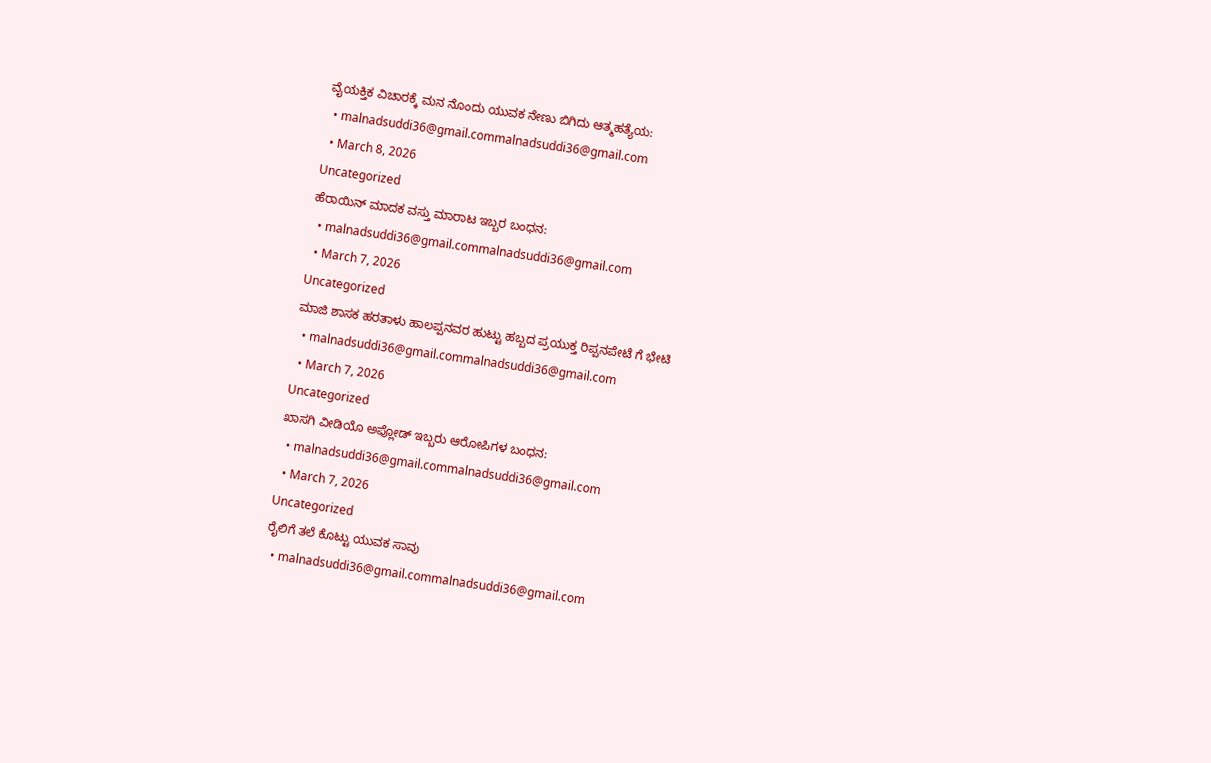ವೈಯಕ್ತಿಕ ವಿಚಾರಕ್ಕೆ ಮನ ನೊಂದು ಯುವಕ ನೇಣು ಬಿಗಿದು ಆತ್ಮಹತ್ಯೆಯ:
  • malnadsuddi36@gmail.commalnadsuddi36@gmail.com
  • March 8, 2026
Uncategorized
ಹೆರಾಯಿನ್ ಮಾದಕ ವಸ್ತು ಮಾರಾಟ ಇಬ್ಬರ ಬಂಧನ:
  • malnadsuddi36@gmail.commalnadsuddi36@gmail.com
  • March 7, 2026
Uncategorized
ಮಾಜಿ ಶಾಸಕ ಹರತಾಳು ಹಾಲಪ್ಪನವರ ಹುಟ್ಟು ಹಬ್ಬದ ಪ್ರಯುಕ್ತ ರಿಪ್ಪನಪೇಟೆ ಗೆ ಭೇಟಿ
  • malnadsuddi36@gmail.commalnadsuddi36@gmail.com
  • March 7, 2026
Uncategorized
ಖಾಸಗಿ ವೀಡಿಯೊ ಅಪ್ಲೋಡ್ ಇಬ್ಬರು ಆರೋಪಿಗಳ ಬಂಧನ:
  • malnadsuddi36@gmail.commalnadsuddi36@gmail.com
  • March 7, 2026
Uncategorized
ರೈಲಿಗೆ ತಲೆ ಕೊಟ್ಟು ಯುವಕ ಸಾವು
  • malnadsuddi36@gmail.commalnadsuddi36@gmail.com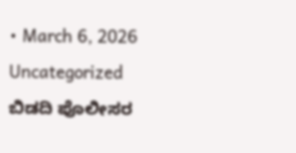• March 6, 2026
Uncategorized
ಬಿಡದಿ ಪೊಲೀಸರ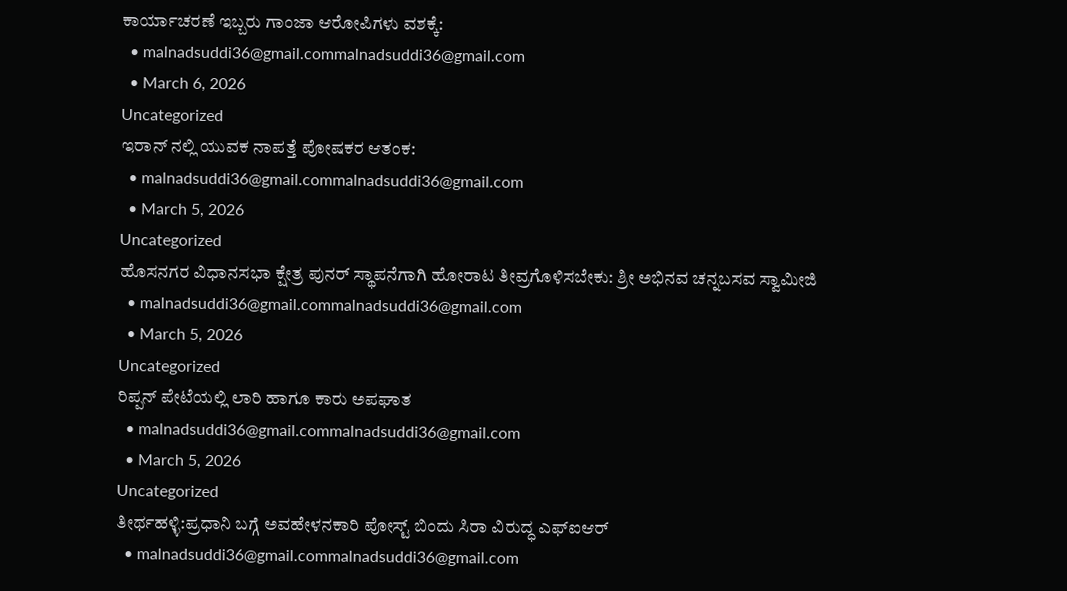ಕಾರ್ಯಾಚರಣೆ ಇಬ್ಬರು ಗಾಂಜಾ ಆರೋಪಿಗಳು ವಶಕ್ಕೆ:
  • malnadsuddi36@gmail.commalnadsuddi36@gmail.com
  • March 6, 2026
Uncategorized
ಇರಾನ್ ನಲ್ಲಿ ಯುವಕ ನಾಪತ್ತೆ ಪೋಷಕರ ಆತಂಕ:
  • malnadsuddi36@gmail.commalnadsuddi36@gmail.com
  • March 5, 2026
Uncategorized
ಹೊಸನಗರ ವಿಧಾನಸಭಾ ಕ್ಷೇತ್ರ ಪುನರ್ ಸ್ಥಾಪನೆಗಾಗಿ ಹೋರಾಟ ತೀವ್ರಗೊಳಿಸಬೇಕು: ಶ್ರೀ ಅಭಿನವ ಚನ್ನಬಸವ ಸ್ವಾಮೀಜಿ
  • malnadsuddi36@gmail.commalnadsuddi36@gmail.com
  • March 5, 2026
Uncategorized
ರಿಪ್ಪನ್ ಪೇಟೆಯಲ್ಲಿ ಲಾರಿ ಹಾಗೂ ಕಾರು ಅಪಘಾತ
  • malnadsuddi36@gmail.commalnadsuddi36@gmail.com
  • March 5, 2026
Uncategorized
ತೀರ್ಥಹಳ್ಳಿ:ಪ್ರಧಾನಿ ಬಗ್ಗೆ ಅವಹೇಳನಕಾರಿ ಪೋಸ್ಟ್ ಬಿಂದು ಸಿರಾ ವಿರುದ್ಧ ಎಫ್ಐಆರ್
  • malnadsuddi36@gmail.commalnadsuddi36@gmail.com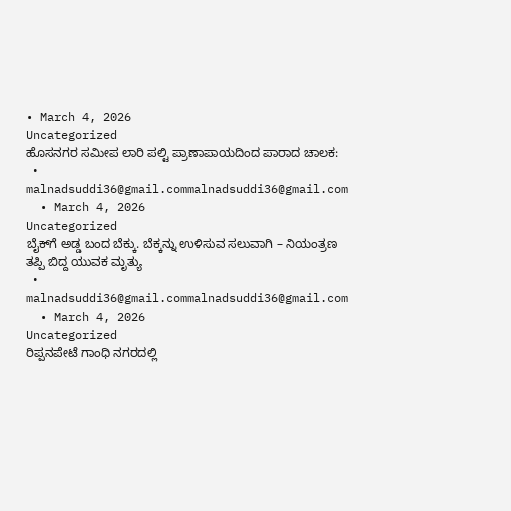• March 4, 2026
Uncategorized
ಹೊಸನಗರ ಸಮೀಪ ಲಾರಿ ಪಲ್ಟಿ ಪ್ರಾಣಾಪಾಯದಿಂದ ಪಾರಾದ ಚಾಲಕ:
  • malnadsuddi36@gmail.commalnadsuddi36@gmail.com
  • March 4, 2026
Uncategorized
ಬೈಕ್‌ಗೆ ಅಡ್ಡ ಬಂದ ಬೆಕ್ಕು. ಬೆಕ್ಕನ್ನು ಉಳಿಸುವ ಸಲುವಾಗಿ – ನಿಯಂತ್ರಣ ತಪ್ಪಿ ಬಿದ್ದ ಯುವಕ ಮೃತ್ಯು
  • malnadsuddi36@gmail.commalnadsuddi36@gmail.com
  • March 4, 2026
Uncategorized
ರಿಪ್ಪನಪೇಟೆ ಗಾಂಧಿ ನಗರದಲ್ಲಿ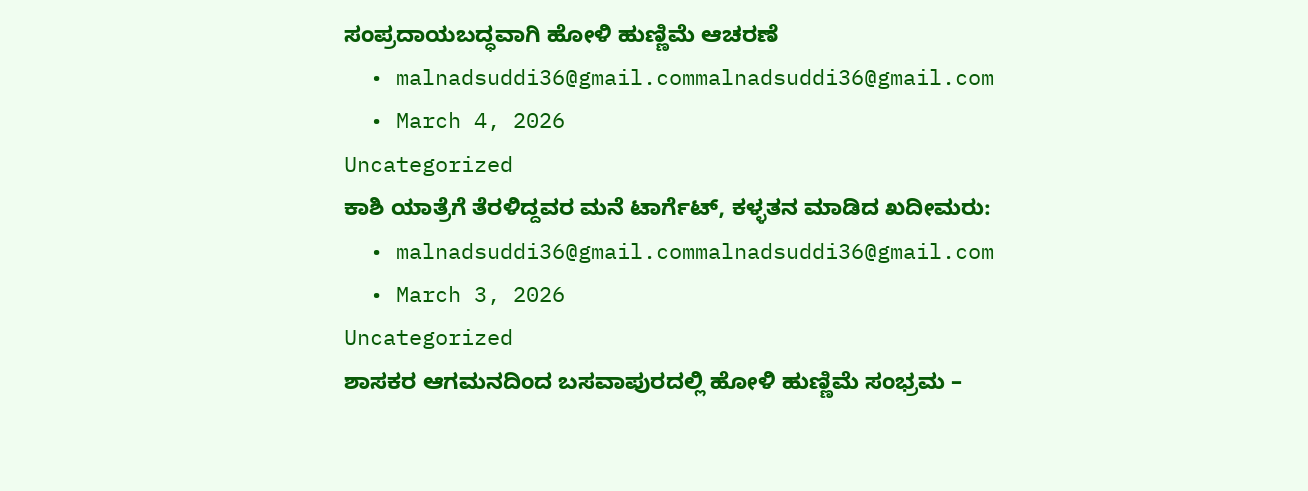ಸಂಪ್ರದಾಯಬದ್ಧವಾಗಿ ಹೋಳಿ ಹುಣ್ಣಿಮೆ ಆಚರಣೆ
  • malnadsuddi36@gmail.commalnadsuddi36@gmail.com
  • March 4, 2026
Uncategorized
ಕಾಶಿ ಯಾತ್ರೆಗೆ ತೆರಳಿದ್ದವರ ಮನೆ ಟಾರ್ಗೆಟ್, ಕಳ್ಳತನ ಮಾಡಿದ ಖದೀಮರು:
  • malnadsuddi36@gmail.commalnadsuddi36@gmail.com
  • March 3, 2026
Uncategorized
ಶಾಸಕರ ಆಗಮನದಿಂದ ಬಸವಾಪುರದಲ್ಲಿ ಹೋಳಿ ಹುಣ್ಣಿಮೆ ಸಂಭ್ರಮ –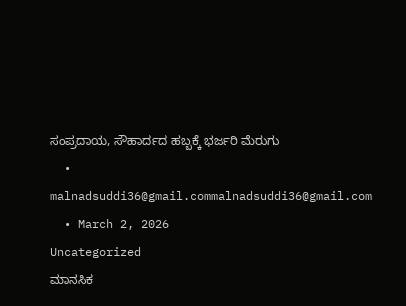ಸಂಪ್ರದಾಯ, ಸೌಹಾರ್ದದ ಹಬ್ಬಕ್ಕೆ ಭರ್ಜರಿ ಮೆರುಗು
  • malnadsuddi36@gmail.commalnadsuddi36@gmail.com
  • March 2, 2026
Uncategorized
ಮಾನಸಿಕ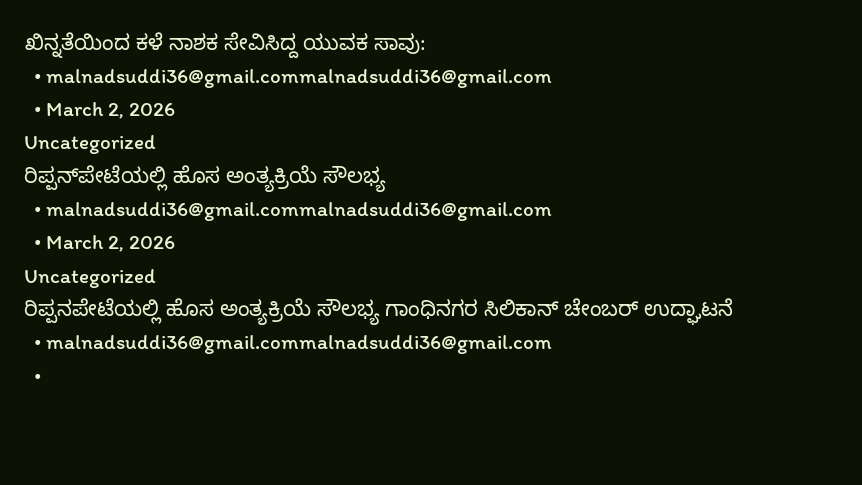ಖಿನ್ನತೆಯಿಂದ ಕಳೆ ನಾಶಕ ಸೇವಿಸಿದ್ದ ಯುವಕ ಸಾವು:
  • malnadsuddi36@gmail.commalnadsuddi36@gmail.com
  • March 2, 2026
Uncategorized
ರಿಪ್ಪನ್‌ಪೇಟೆಯಲ್ಲಿ ಹೊಸ ಅಂತ್ಯಕ್ರಿಯೆ ಸೌಲಭ್ಯ
  • malnadsuddi36@gmail.commalnadsuddi36@gmail.com
  • March 2, 2026
Uncategorized
ರಿಪ್ಪನಪೇಟೆಯಲ್ಲಿ ಹೊಸ ಅಂತ್ಯಕ್ರಿಯೆ ಸೌಲಭ್ಯ ಗಾಂಧಿನಗರ ಸಿಲಿಕಾನ್ ಚೇಂಬರ್ ಉದ್ಘಾಟನೆ
  • malnadsuddi36@gmail.commalnadsuddi36@gmail.com
  •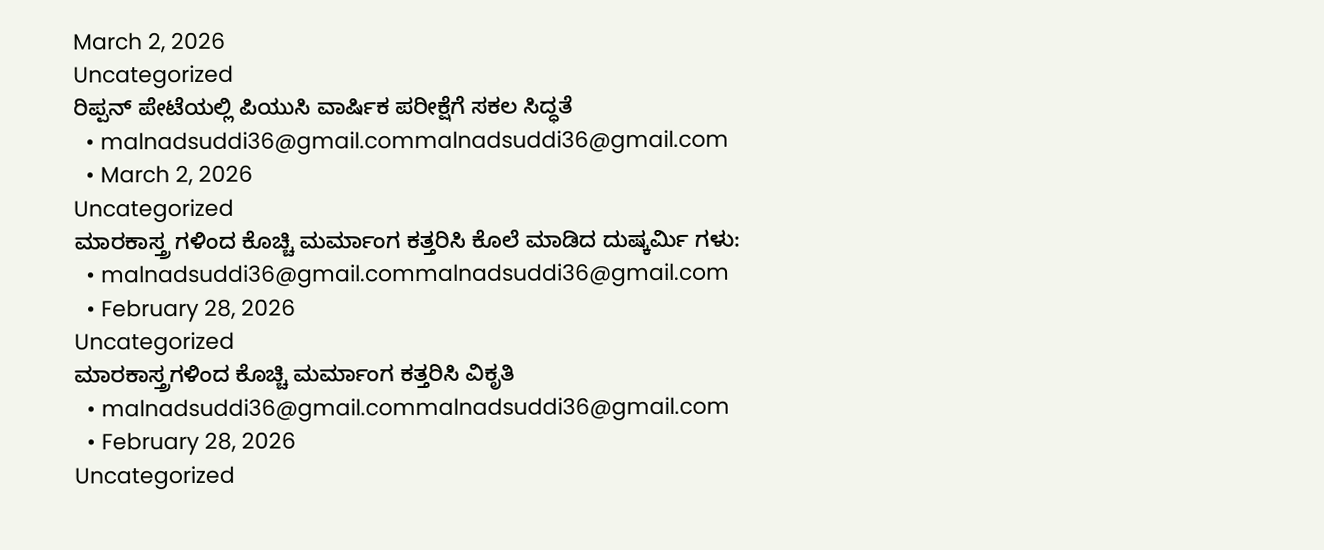March 2, 2026
Uncategorized
ರಿಪ್ಪನ್ ಪೇಟೆಯಲ್ಲಿ ಪಿಯುಸಿ ವಾರ್ಷಿಕ ಪರೀಕ್ಷೆಗೆ ಸಕಲ ಸಿದ್ಧತೆ
  • malnadsuddi36@gmail.commalnadsuddi36@gmail.com
  • March 2, 2026
Uncategorized
ಮಾರಕಾಸ್ತ್ರ ಗಳಿಂದ ಕೊಚ್ಚಿ ಮರ್ಮಾಂಗ ಕತ್ತರಿಸಿ ಕೊಲೆ ಮಾಡಿದ ದುಷ್ಕರ್ಮಿ ಗಳು:
  • malnadsuddi36@gmail.commalnadsuddi36@gmail.com
  • February 28, 2026
Uncategorized
ಮಾರಕಾಸ್ತ್ರಗಳಿಂದ ಕೊಚ್ಚಿ ಮರ್ಮಾಂಗ ಕತ್ತರಿಸಿ ವಿಕೃತಿ
  • malnadsuddi36@gmail.commalnadsuddi36@gmail.com
  • February 28, 2026
Uncategorized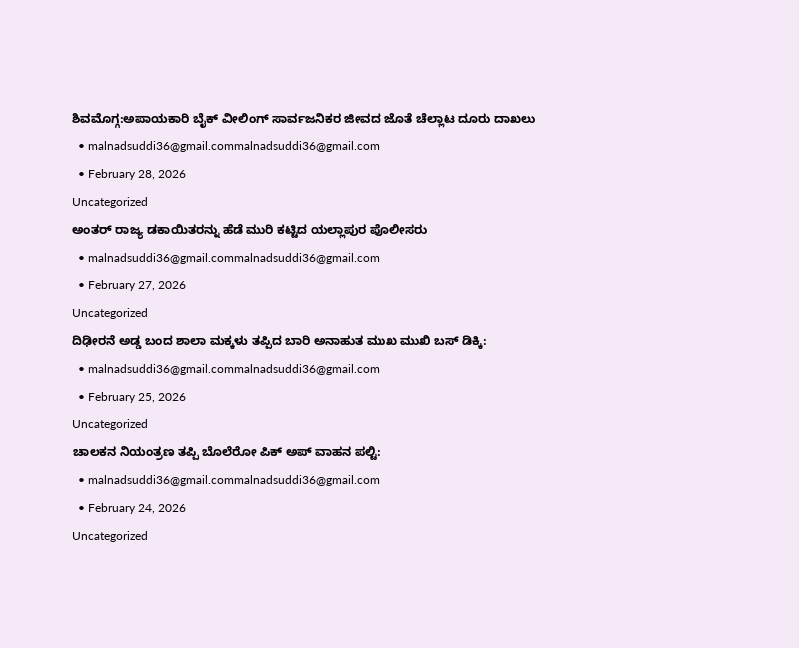ಶಿವಮೊಗ್ಗ:ಅಪಾಯಕಾರಿ ಬೈಕ್ ವೀಲಿಂಗ್ ಸಾರ್ವಜನಿಕರ ಜೀವದ ಜೊತೆ ಚೆಲ್ಲಾಟ ದೂರು ದಾಖಲು
  • malnadsuddi36@gmail.commalnadsuddi36@gmail.com
  • February 28, 2026
Uncategorized
ಅಂತರ್ ರಾಜ್ಯ ಡಕಾಯಿತರನ್ನು ಹೆಡೆ ಮುರಿ ಕಟ್ಟಿದ ಯಲ್ಲಾಪುರ ಪೊಲೀಸರು
  • malnadsuddi36@gmail.commalnadsuddi36@gmail.com
  • February 27, 2026
Uncategorized
ದಿಢೀರನೆ ಅಡ್ಡ ಬಂದ ಶಾಲಾ ಮಕ್ಕಳು ತಪ್ಪಿದ ಬಾರಿ ಅನಾಹುತ ಮುಖ ಮುಖಿ ಬಸ್ ಡಿಕ್ಕಿ:
  • malnadsuddi36@gmail.commalnadsuddi36@gmail.com
  • February 25, 2026
Uncategorized
ಚಾಲಕನ ನಿಯಂತ್ರಣ ತಪ್ಪಿ ಬೊಲೆರೋ ಪಿಕ್ ಅಪ್ ವಾಹನ ಪಲ್ಟಿ:
  • malnadsuddi36@gmail.commalnadsuddi36@gmail.com
  • February 24, 2026
Uncategorized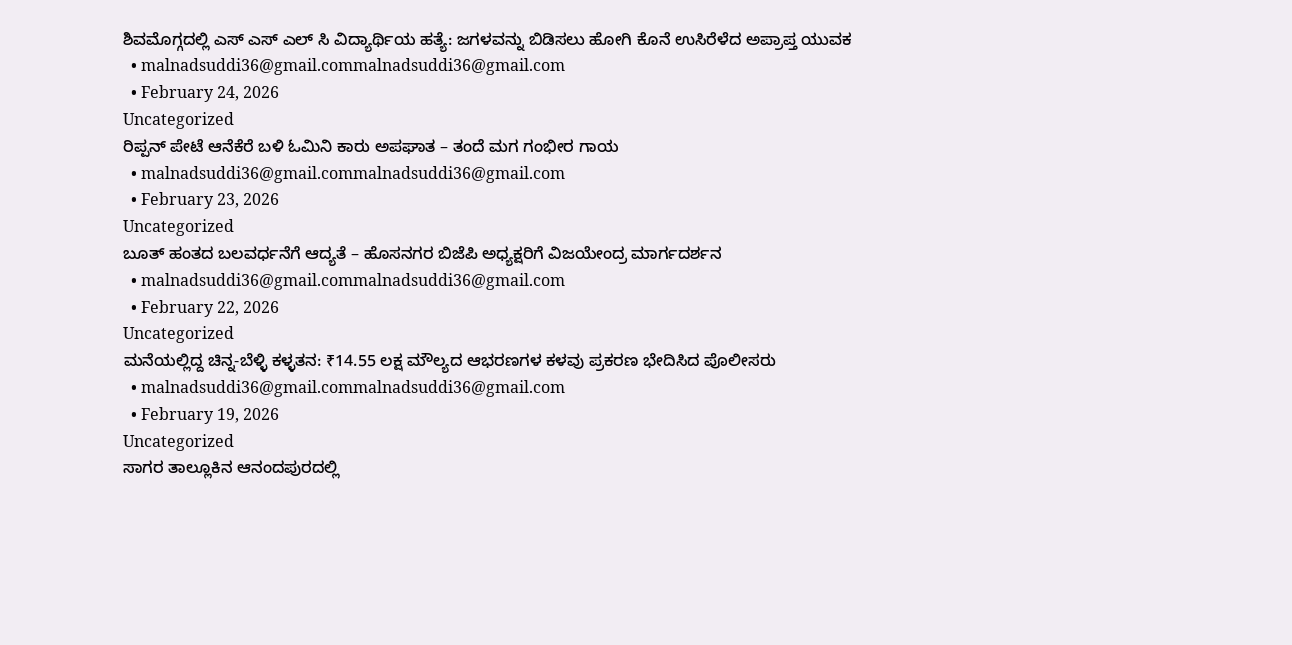ಶಿವಮೊಗ್ಗದಲ್ಲಿ ಎಸ್ ಎಸ್ ಎಲ್ ಸಿ ವಿದ್ಯಾರ್ಥಿಯ ಹತ್ಯೆ: ಜಗಳವನ್ನು ಬಿಡಿಸಲು ಹೋಗಿ ಕೊನೆ ಉಸಿರೆಳೆದ ಅಪ್ರಾಪ್ತ ಯುವಕ
  • malnadsuddi36@gmail.commalnadsuddi36@gmail.com
  • February 24, 2026
Uncategorized
ರಿಪ್ಪನ್ ಪೇಟೆ ಆನೆಕೆರೆ ಬಳಿ ಓಮಿನಿ ಕಾರು ಅಪಘಾತ – ತಂದೆ ಮಗ ಗಂಭೀರ ಗಾಯ
  • malnadsuddi36@gmail.commalnadsuddi36@gmail.com
  • February 23, 2026
Uncategorized
ಬೂತ್ ಹಂತದ ಬಲವರ್ಧನೆಗೆ ಆದ್ಯತೆ – ಹೊಸನಗರ ಬಿಜೆಪಿ ಅಧ್ಯಕ್ಷರಿಗೆ ವಿಜಯೇಂದ್ರ ಮಾರ್ಗದರ್ಶನ
  • malnadsuddi36@gmail.commalnadsuddi36@gmail.com
  • February 22, 2026
Uncategorized
ಮನೆಯಲ್ಲಿದ್ದ ಚಿನ್ನ-ಬೆಳ್ಳಿ ಕಳ್ಳತನ: ₹14.55 ಲಕ್ಷ ಮೌಲ್ಯದ ಆಭರಣಗಳ ಕಳವು ಪ್ರಕರಣ ಭೇದಿಸಿದ ಪೊಲೀಸರು
  • malnadsuddi36@gmail.commalnadsuddi36@gmail.com
  • February 19, 2026
Uncategorized
ಸಾಗರ ತಾಲ್ಲೂಕಿನ ಆನಂದಪುರದಲ್ಲಿ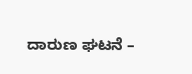ದಾರುಣ ಘಟನೆ –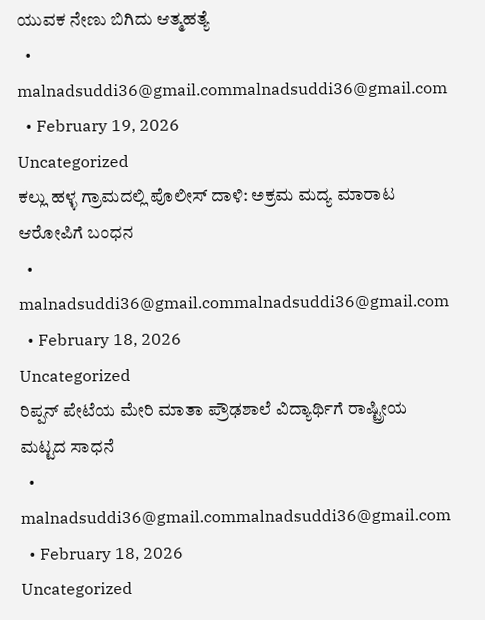ಯುವಕ ನೇಣು ಬಿಗಿದು ಆತ್ಮಹತ್ಯೆ
  • malnadsuddi36@gmail.commalnadsuddi36@gmail.com
  • February 19, 2026
Uncategorized
ಕಲ್ಲು ಹಳ್ಳ ಗ್ರಾಮದಲ್ಲಿ ಪೊಲೀಸ್ ದಾಳಿ: ಅಕ್ರಮ ಮದ್ಯ ಮಾರಾಟ ಆರೋಪಿಗೆ ಬಂಧನ
  • malnadsuddi36@gmail.commalnadsuddi36@gmail.com
  • February 18, 2026
Uncategorized
ರಿಪ್ಪನ್ ಪೇಟೆಯ ಮೇರಿ ಮಾತಾ ಪ್ರೌಢಶಾಲೆ ವಿದ್ಯಾರ್ಥಿಗೆ ರಾಷ್ಟ್ರೀಯ ಮಟ್ಟದ ಸಾಧನೆ
  • malnadsuddi36@gmail.commalnadsuddi36@gmail.com
  • February 18, 2026
Uncategorized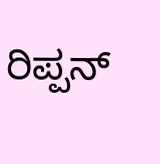ರಿಪ್ಪನ್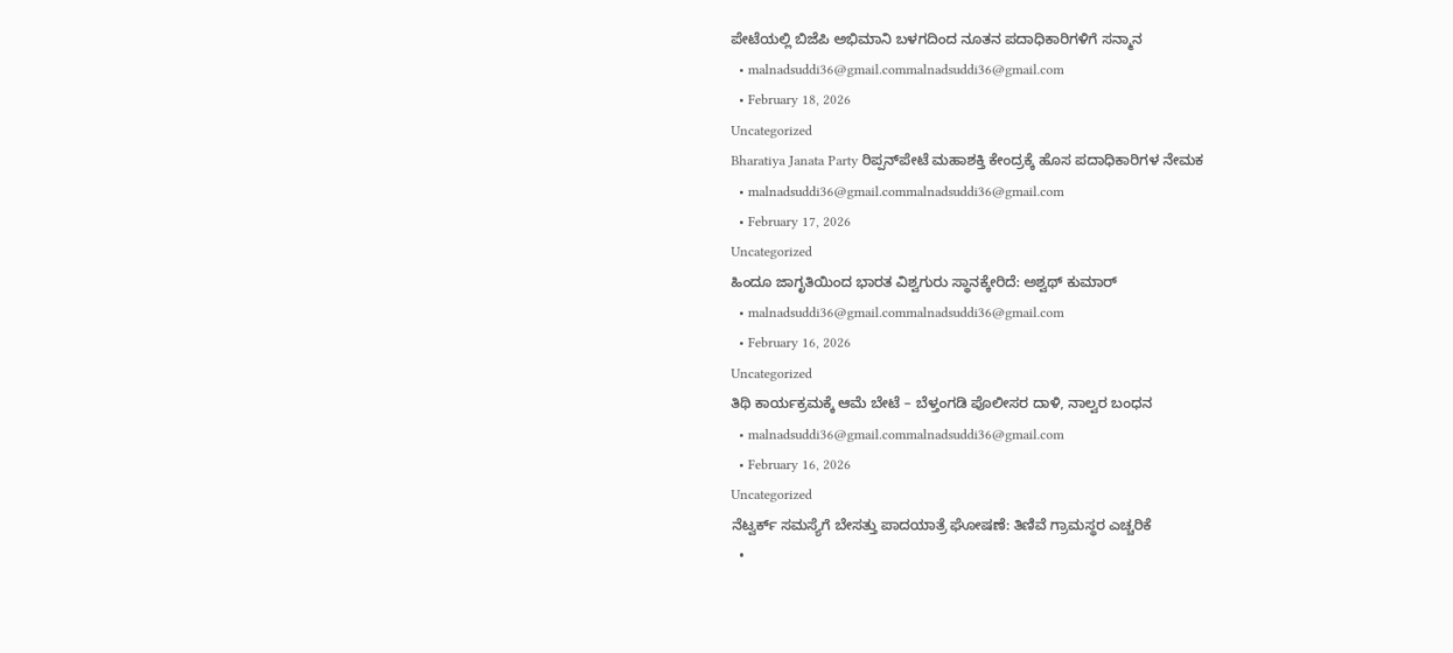ಪೇಟೆಯಲ್ಲಿ ಬಿಜೆಪಿ ಅಭಿಮಾನಿ ಬಳಗದಿಂದ ನೂತನ ಪದಾಧಿಕಾರಿಗಳಿಗೆ ಸನ್ಮಾನ
  • malnadsuddi36@gmail.commalnadsuddi36@gmail.com
  • February 18, 2026
Uncategorized
Bharatiya Janata Party ರಿಪ್ಪನ್‌ಪೇಟೆ ಮಹಾಶಕ್ತಿ ಕೇಂದ್ರಕ್ಕೆ ಹೊಸ ಪದಾಧಿಕಾರಿಗಳ ನೇಮಕ
  • malnadsuddi36@gmail.commalnadsuddi36@gmail.com
  • February 17, 2026
Uncategorized
ಹಿಂದೂ ಜಾಗೃತಿಯಿಂದ ಭಾರತ ವಿಶ್ವಗುರು ಸ್ಥಾನಕ್ಕೇರಿದೆ: ಅಶ್ವಥ್ ಕುಮಾರ್
  • malnadsuddi36@gmail.commalnadsuddi36@gmail.com
  • February 16, 2026
Uncategorized
ತಿಥಿ ಕಾರ್ಯಕ್ರಮಕ್ಕೆ ಆಮೆ ಬೇಟೆ – ಬೆಳ್ತಂಗಡಿ ಪೊಲೀಸರ ದಾಳಿ, ನಾಲ್ವರ ಬಂಧನ
  • malnadsuddi36@gmail.commalnadsuddi36@gmail.com
  • February 16, 2026
Uncategorized
ನೆಟ್ವರ್ಕ್ ಸಮಸ್ಯೆಗೆ ಬೇಸತ್ತು ಪಾದಯಾತ್ರೆ ಘೋಷಣೆ: ತಿಣಿವೆ ಗ್ರಾಮಸ್ಥರ ಎಚ್ಚರಿಕೆ
  •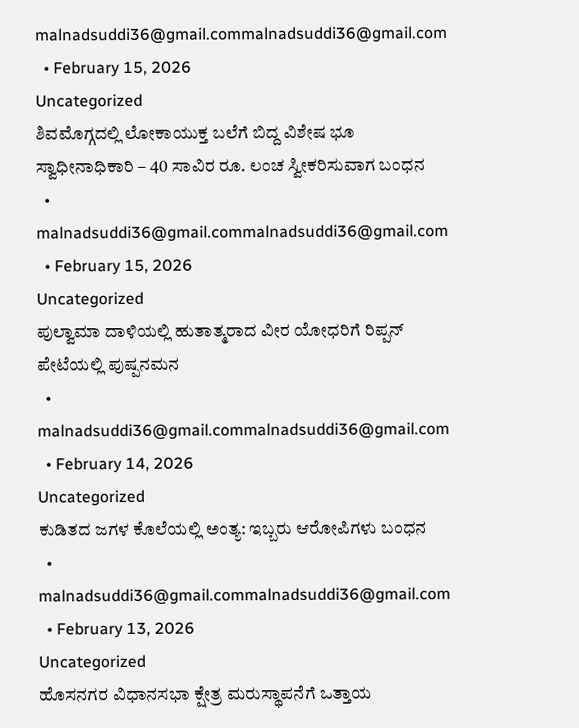malnadsuddi36@gmail.commalnadsuddi36@gmail.com
  • February 15, 2026
Uncategorized
ಶಿವಮೊಗ್ಗದಲ್ಲಿ ಲೋಕಾಯುಕ್ತ ಬಲೆಗೆ ಬಿದ್ದ ವಿಶೇಷ ಭೂ ಸ್ವಾಧೀನಾಧಿಕಾರಿ – 40 ಸಾವಿರ ರೂ. ಲಂಚ ಸ್ವೀಕರಿಸುವಾಗ ಬಂಧನ
  • malnadsuddi36@gmail.commalnadsuddi36@gmail.com
  • February 15, 2026
Uncategorized
ಪುಲ್ವಾಮಾ ದಾಳಿಯಲ್ಲಿ ಹುತಾತ್ಮರಾದ ವೀರ ಯೋಧರಿಗೆ ರಿಪ್ಪನ್ ಪೇಟೆಯಲ್ಲಿ ಪುಷ್ಪನಮನ
  • malnadsuddi36@gmail.commalnadsuddi36@gmail.com
  • February 14, 2026
Uncategorized
ಕುಡಿತದ ಜಗಳ ಕೊಲೆಯಲ್ಲಿ ಅಂತ್ಯ: ಇಬ್ಬರು ಆರೋಪಿಗಳು ಬಂಧನ
  • malnadsuddi36@gmail.commalnadsuddi36@gmail.com
  • February 13, 2026
Uncategorized
ಹೊಸನಗರ ವಿಧಾನಸಭಾ ಕ್ಷೇತ್ರ ಮರುಸ್ಥಾಪನೆಗೆ ಒತ್ತಾಯ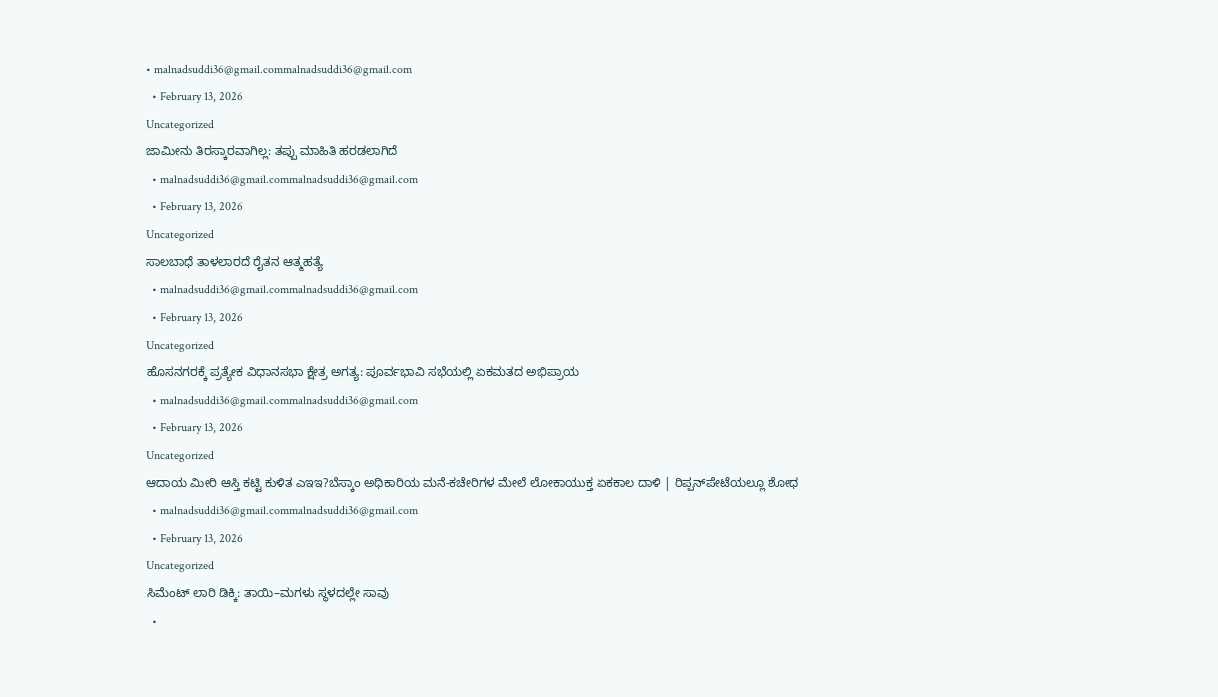• malnadsuddi36@gmail.commalnadsuddi36@gmail.com
  • February 13, 2026
Uncategorized
ಜಾಮೀನು ತಿರಸ್ಕಾರವಾಗಿಲ್ಲ: ತಪ್ಪು ಮಾಹಿತಿ ಹರಡಲಾಗಿದೆ
  • malnadsuddi36@gmail.commalnadsuddi36@gmail.com
  • February 13, 2026
Uncategorized
ಸಾಲಬಾಧೆ ತಾಳಲಾರದೆ ರೈತನ ಆತ್ಮಹತ್ಯೆ
  • malnadsuddi36@gmail.commalnadsuddi36@gmail.com
  • February 13, 2026
Uncategorized
ಹೊಸನಗರಕ್ಕೆ ಪ್ರತ್ಯೇಕ ವಿಧಾನಸಭಾ ಕ್ಷೇತ್ರ ಅಗತ್ಯ: ಪೂರ್ವಭಾವಿ ಸಭೆಯಲ್ಲಿ ಏಕಮತದ ಅಭಿಪ್ರಾಯ
  • malnadsuddi36@gmail.commalnadsuddi36@gmail.com
  • February 13, 2026
Uncategorized
ಆದಾಯ ಮೀರಿ ಆಸ್ತಿ ಕಟ್ಟಿ ಕುಳಿತ ಎಇಇ?ಬೆಸ್ಕಾಂ ಅಧಿಕಾರಿಯ ಮನೆ-ಕಚೇರಿಗಳ ಮೇಲೆ ಲೋಕಾಯುಕ್ತ ಏಕಕಾಲ ದಾಳಿ | ರಿಪ್ಪನ್‌ಪೇಟೆಯಲ್ಲೂ ಶೋಧ
  • malnadsuddi36@gmail.commalnadsuddi36@gmail.com
  • February 13, 2026
Uncategorized
ಸಿಮೆಂಟ್ ಲಾರಿ ಡಿಕ್ಕಿ: ತಾಯಿ–ಮಗಳು ಸ್ಥಳದಲ್ಲೇ ಸಾವು
  •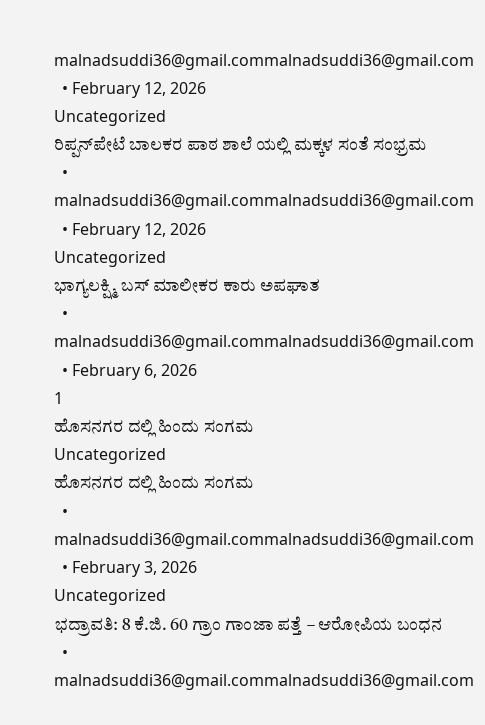malnadsuddi36@gmail.commalnadsuddi36@gmail.com
  • February 12, 2026
Uncategorized
ರಿಪ್ಪನ್‌ಪೇಟೆ ಬಾಲಕರ ಪಾಠ ಶಾಲೆ ಯಲ್ಲಿ ಮಕ್ಕಳ ಸಂತೆ ಸಂಭ್ರಮ
  • malnadsuddi36@gmail.commalnadsuddi36@gmail.com
  • February 12, 2026
Uncategorized
ಭಾಗ್ಯಲಕ್ಷ್ಮಿ ಬಸ್ ಮಾಲೀಕರ ಕಾರು ಅಪಘಾತ
  • malnadsuddi36@gmail.commalnadsuddi36@gmail.com
  • February 6, 2026
1
ಹೊಸನಗರ ದಲ್ಲಿ ಹಿಂದು ಸಂಗಮ
Uncategorized
ಹೊಸನಗರ ದಲ್ಲಿ ಹಿಂದು ಸಂಗಮ
  • malnadsuddi36@gmail.commalnadsuddi36@gmail.com
  • February 3, 2026
Uncategorized
ಭದ್ರಾವತಿ: 8 ಕೆ.ಜಿ. 60 ಗ್ರಾಂ ಗಾಂಜಾ ಪತ್ತೆ – ಆರೋಪಿಯ ಬಂಧನ
  • malnadsuddi36@gmail.commalnadsuddi36@gmail.com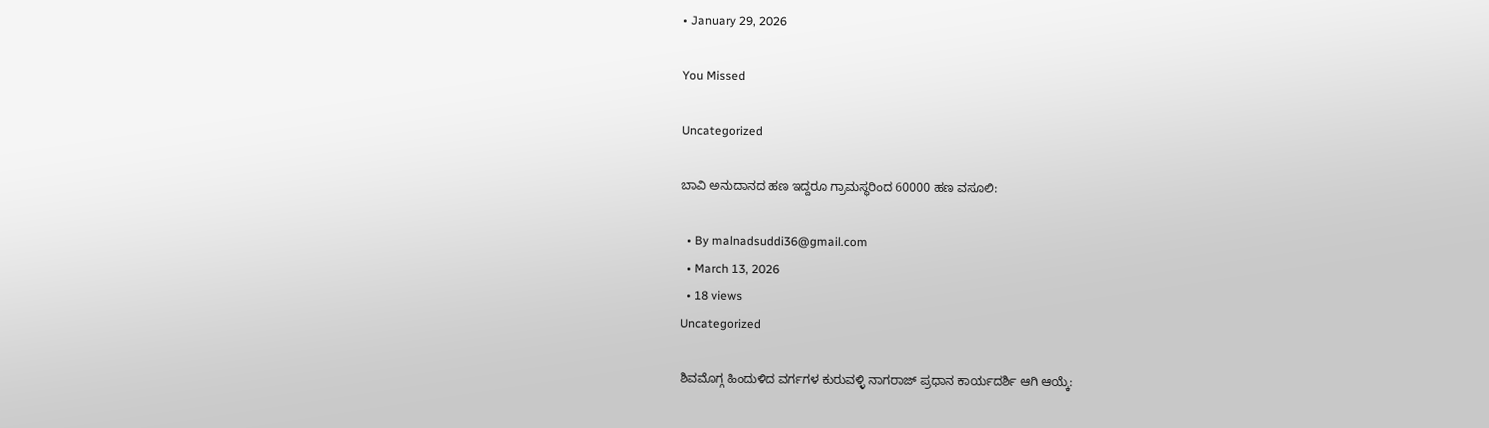• January 29, 2026

You Missed

Uncategorized

ಬಾವಿ ಅನುದಾನದ ಹಣ ಇದ್ದರೂ ಗ್ರಾಮಸ್ಥರಿಂದ 60000 ಹಣ ವಸೂಲಿ:

  • By malnadsuddi36@gmail.com
  • March 13, 2026
  • 18 views
Uncategorized

ಶಿವಮೊಗ್ಗ ಹಿಂದುಳಿದ ವರ್ಗಗಳ ಕುರುವಳ್ಳಿ ನಾಗರಾಜ್ ಪ್ರಧಾನ ಕಾರ್ಯದರ್ಶಿ ಆಗಿ ಆಯ್ಕೆ: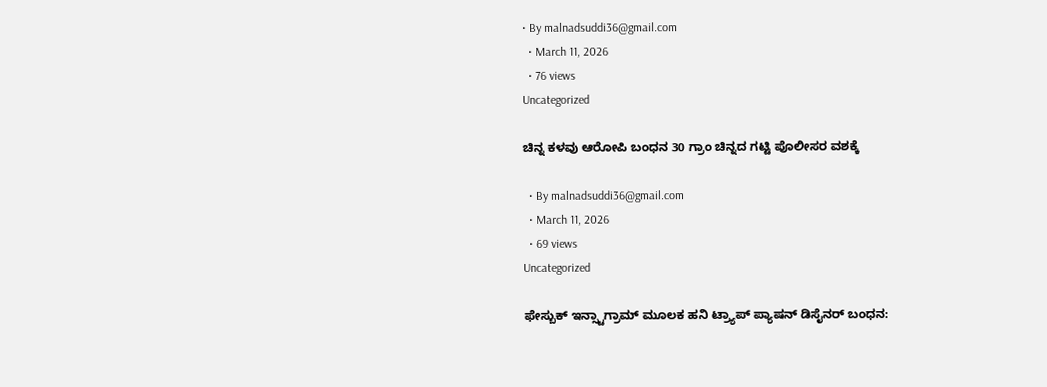• By malnadsuddi36@gmail.com
  • March 11, 2026
  • 76 views
Uncategorized

ಚಿನ್ನ ಕಳವು ಆರೋಪಿ ಬಂಧನ 30 ಗ್ರಾಂ ಚಿನ್ನದ ಗಟ್ಟಿ ಪೊಲೀಸರ ವಶಕ್ಕೆ

  • By malnadsuddi36@gmail.com
  • March 11, 2026
  • 69 views
Uncategorized

ಫೇಸ್ಬುಕ್ ಇನ್ಸ್ಟಾಗ್ರಾಮ್ ಮೂಲಕ ಹನಿ ಟ್ರ್ಯಾಪ್ ಪ್ಯಾಷನ್ ಡಿಸೈನರ್ ಬಂಧನ: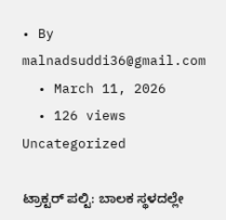• By malnadsuddi36@gmail.com
  • March 11, 2026
  • 126 views
Uncategorized

ಟ್ರಾಕ್ಟರ್ ಪಲ್ಟಿ: ಬಾಲಕ ಸ್ಥಳದಲ್ಲೇ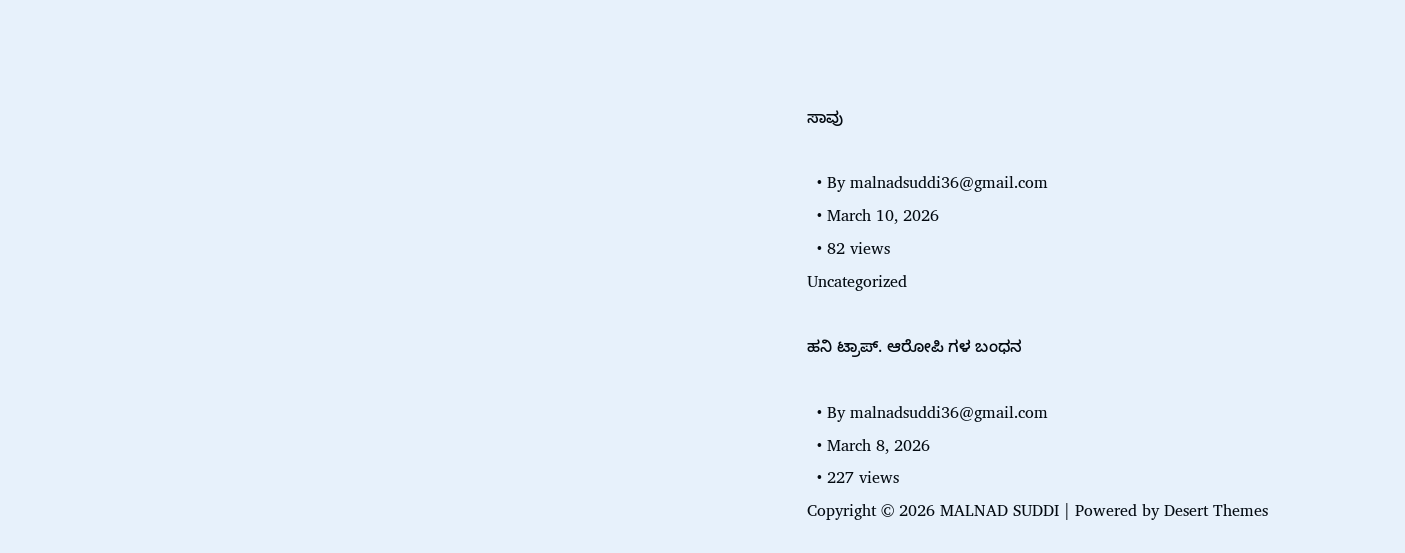ಸಾವು

  • By malnadsuddi36@gmail.com
  • March 10, 2026
  • 82 views
Uncategorized

ಹನಿ ಟ್ರಾಪ್. ಆರೋಪಿ ಗಳ ಬಂಧನ

  • By malnadsuddi36@gmail.com
  • March 8, 2026
  • 227 views
Copyright © 2026 MALNAD SUDDI | Powered by Desert Themes